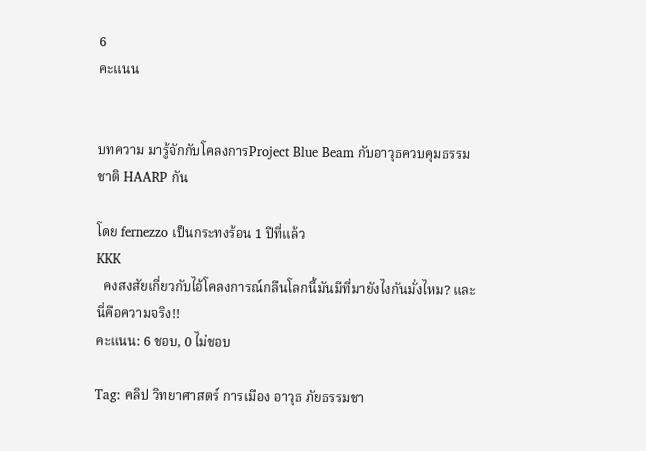6
คะแนน


บทความ มารู้จักกับโคลงการProject Blue Beam กับอาวุธควบคุมธรรมชาติ HAARP กัน

โดย fernezzo เป็นกระทงร้อน 1 ปีที่แล้ว
KKK
  คงสงสัยเกี่ยวกับไอ้โคลงการณ์กลืนโลกนี้มันมีที่มายังไงกันมั่งไหม? และนี่คือความจริง!!
คะแนน: 6 ชอบ, 0 ไม่ชอบ

Tag: คลิป วิทยาศาสตร์ การเมือง อาวุธ ภัยธรรมชา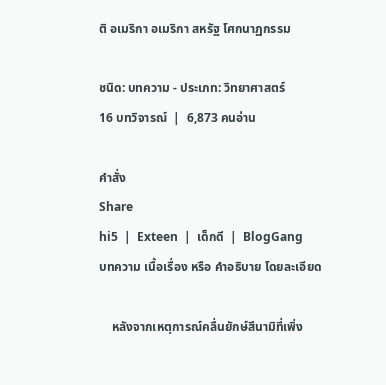ติ อเมริกา อเมริกา สหรัฐ โศกนาฏกรรม

ชนิด: บทความ - ประเภท: วิทยาศาสตร์
16 บทวิจารณ์  |  6,873 คนอ่าน

คำสั่ง
Share
hi5  |  Exteen  |  เด็กดี  |  BlogGang
บทความ เนื้อเรื่อง หรือ คำอธิบาย โดยละเอียด

    หลังจากเหตุการณ์คลื่นยักษ์สึนามิที่เพิ่ง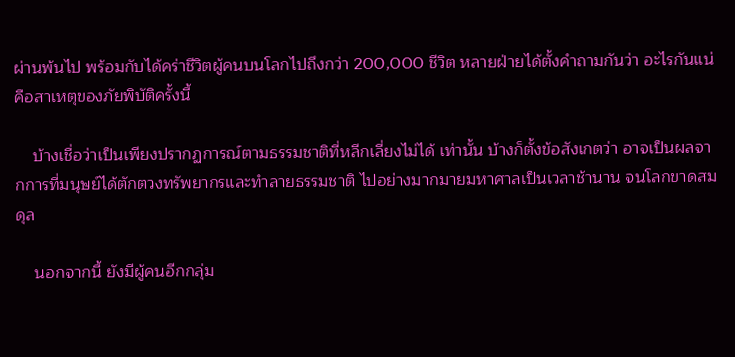ผ่านพ้นไป พร้อมกับได้คร่าชีวิตผู้คนบนโลกไปถึงกว่า 200,000 ชีวิต หลายฝ่ายได้ตั้งคำถามกันว่า อะไรกันแน่คือสาเหตุของภัยพิบัติครั้งนี้

    บ้างเชื่อว่าเป็นเพียงปรากฏการณ์ตามธรรมชาติที่หลีกเลี่ยงไม่ได้ เท่านั้น บ้างก็ตั้งข้อสังเกตว่า อาจเป็นผลจากการที่มนุษย์ได้ตักตวงทรัพยากรและทำลายธรรมชาติ ไปอย่างมากมายมหาศาลเป็นเวลาช้านาน จนโลกขาดสมดุล

    นอกจากนี้ ยังมีผู้คนอีกกลุ่ม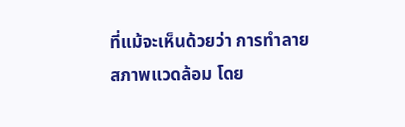ที่แม้จะเห็นด้วยว่า การทำลายสภาพแวดล้อม โดย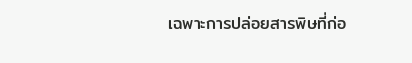เฉพาะการปล่อยสารพิษที่ก่อ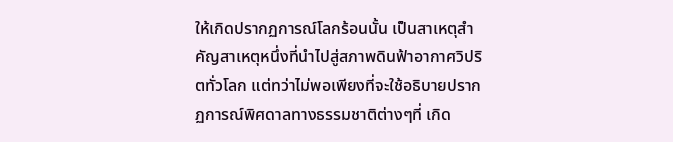ให้เกิดปรากฏการณ์โลกร้อนนั้น เป็นสาเหตุสำคัญสาเหตุหนึ่งที่นำไปสู่สภาพดินฟ้าอากาศวิปริตทั่วโลก แต่ทว่าไม่พอเพียงที่จะใช้อธิบายปรากฏการณ์พิศดาลทางธรรมชาติต่างๆที่ เกิด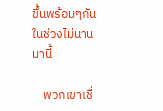ขึ้นพร้อมๆกันในช่วงไม่นานมานี้

    พวกเขาเชื่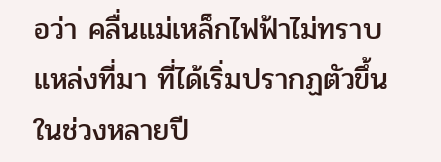อว่า คลื่นแม่เหล็กไฟฟ้าไม่ทราบแหล่งที่มา ที่ได้เริ่มปรากฏตัวขึ้นในช่วงหลายปี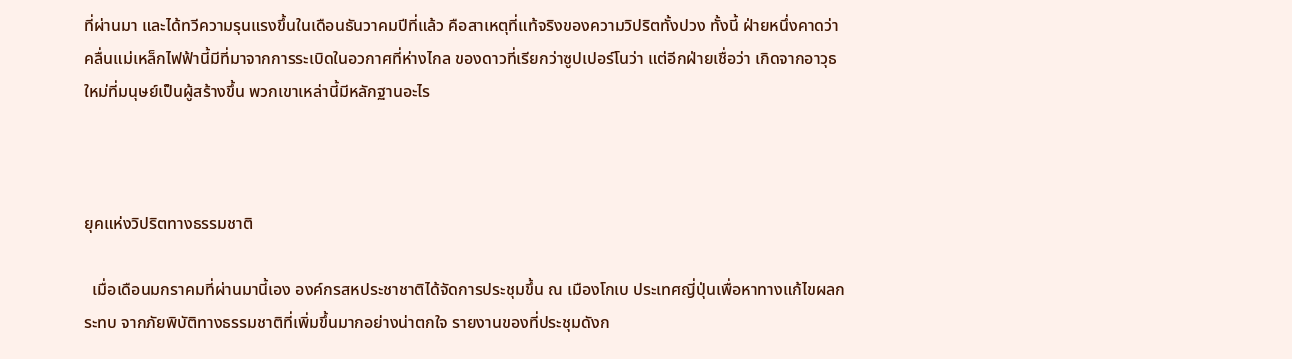ที่ผ่านมา และได้ทวีความรุนแรงขึ้นในเดือนธันวาคมปีที่แล้ว คือสาเหตุที่แท้จริงของความวิปริตทั้งปวง ทั้งนี้ ฝ่ายหนึ่งคาดว่า คลื่นแม่เหล็กไฟฟ้านี้มีที่มาจากการระเบิดในอวกาศที่ห่างไกล ของดาวที่เรียกว่าซูปเปอร์โนว่า แต่อีกฝ่ายเชื่อว่า เกิดจากอาวุธใหม่ที่มนุษย์เป็นผู้สร้างขึ้น พวกเขาเหล่านี้มีหลักฐานอะไร



ยุคแห่งวิปริตทางธรรมชาติ

  เมื่อเดือนมกราคมที่ผ่านมานี้เอง องค์กรสหประชาชาติได้จัดการประชุมขึ้น ณ เมืองโกเบ ประเทศญี่ปุ่นเพื่อหาทางแก้ไขผลกระทบ จากภัยพิบัติทางธรรมชาติที่เพิ่มขึ้นมากอย่างน่าตกใจ รายงานของที่ประชุมดังก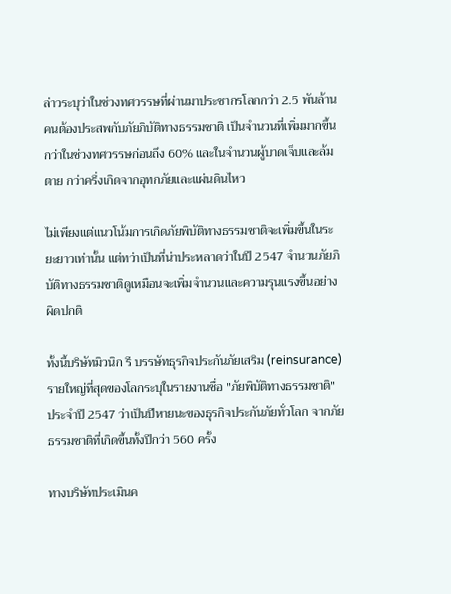ล่าวระบุว่าในช่วงทศวรรษที่ผ่านมาประชากรโลกกว่า 2.5 พันล้านคนต้องประสพกับภัยภิบัติทางธรรมชาติ เป็นจำนวนที่เพิ่มมากขึ้นกว่าในช่วงทศวรรษก่อนถึง 60% และในจำนวนผู้บาดเจ็บและล้มตาย กว่าครึ่งเกิดจากอุทกภัยและแผ่นดินไหว

ไม่เพียงแต่แนวโน้มการเกิดภัยพิบัติทางธรรมชาติจะเพิ่มขึ้นในระยะยาวเท่านั้น แต่ทว่าเป็นที่น่าประหลาดว่าในปี 2547 จำนวนภัยภิบัติทางธรรมชาติดูเหมือนจะเพิ่มจำนวนและความรุนแรงขึ้นอย่างผิดปกติ

ทั้งนี้บริษัทมิวนิก รี บรรษัทธุรกิจประกันภัยเสริม (reinsurance)รายใหญ่ที่สุดของโลกระบุในรายงานชื่อ "ภัยพิบัติทางธรรมชาติ" ประจำปี 2547 ว่าเป็นปีหายนะของธุรกิจประกันภัยทั่วโลก จากภัยธรรมชาติที่เกิดขึ้นทั้งปีกว่า 560 ครั้ง

ทางบริษัทประเมินค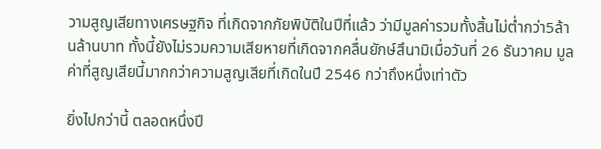วามสูญเสียทางเศรษฐกิจ ที่เกิดจากภัยพิบัติในปีที่แล้ว ว่ามีมูลค่ารวมทั้งสิ้นไม่ต่ำกว่า5ล้านล้านบาท ทั้งนี้ยังไม่รวมความเสียหายที่เกิดจากคลื่นยักษ์สึนามิเมื่อวันที่ 26 ธันวาคม มูลค่าที่สูญเสียนี้มากกว่าความสูญเสียที่เกิดในปี 2546 กว่าถึงหนึ่งเท่าตัว

ยิ่งไปกว่านี้ ตลอดหนึ่งปี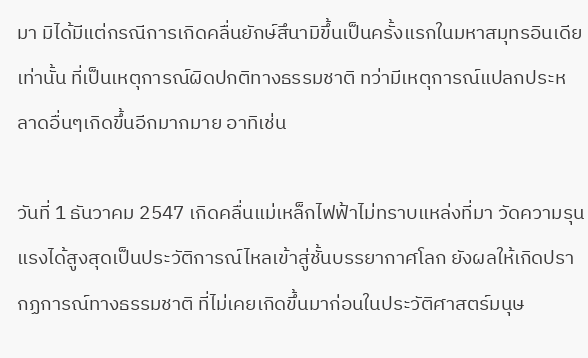มา มิได้มีแต่กรณีการเกิดคลื่นยักษ์สึนามิขึ้นเป็นครั้งแรกในมหาสมุทรอินเดียเท่านั้น ที่เป็นเหตุการณ์ผิดปกติทางธรรมชาติ ทว่ามีเหตุการณ์แปลกประหลาดอื่นๆเกิดขึ้นอีกมากมาย อาทิเช่น

วันที่ 1 ธันวาคม 2547 เกิดคลื่นแม่เหล็กไฟฟ้าไม่ทราบแหล่งที่มา วัดความรุนแรงได้สูงสุดเป็นประวัติการณ์ไหลเข้าสู่ชั้นบรรยากาศโลก ยังผลให้เกิดปรากฏการณ์ทางธรรมชาติ ที่ไม่เคยเกิดขึ้นมาก่อนในประวัติศาสตร์มนุษ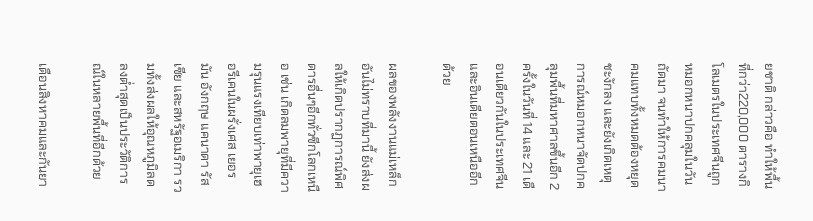ยชาติ กล่าวคือ ทำให้พื้นที่กว่า220,000 ตารางกิโลเมตรในประเทศจีนถูกหมอกหนาปกคลุมในวันถัดมา จนทำให้การคมนาคมแทบทั้งหมดต้องหยุดชะงักลง และยังเกิดเหตุการณ์หมอกหนาจัดปกคลุมพื้นที่มหาศาลขึ้นอีก 2 ครั้งในวันที่ 14 และ 21 เดือนเดียวกันในประเทศจีนและอินเดียตอนเหนืออีกด้วย

ผลของพลังงานแม่เหล็กอันไม่ทราบที่มานี้ ยังส่งผลให้เกิดปรากฏการณ์พิศดารอื่นๆอีกทั่วซีกโลกเหนือ เช่น เกิดลมพายุที่มีความรุนแรงเทียบเท่าพายุเฮอรีเคนในผรั่งเศส เยอรมัน อังกฤษ แคนาดา รัสเซีย และสหรัฐอเมริกา รวมทั้งส่งผลให้อุณหภูมิลดลงต่ำสุดเป็นประวัติการณ์ในหลายพื้นที่อีกด้วย

เดือนสิงหาคมและกันยา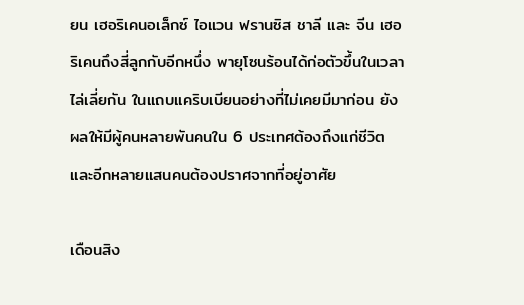ยน เฮอริเคนอเล็กซ์ ไอแวน ฟรานซิส ชาลี และ จีน เฮอริเคนถึงสี่ลูกกับอีกหนึ่ง พายุโซนร้อนได้ก่อตัวขึ้นในเวลาไล่เลี่ยกัน ในแถบแคริบเบียนอย่างที่ไม่เคยมีมาก่อน ยังผลให้มีผู้คนหลายพันคนใน 6 ประเทศต้องถึงแก่ชีวิตและอีกหลายแสนคนต้องปราศจากที่อยู่อาศัย

เดือนสิง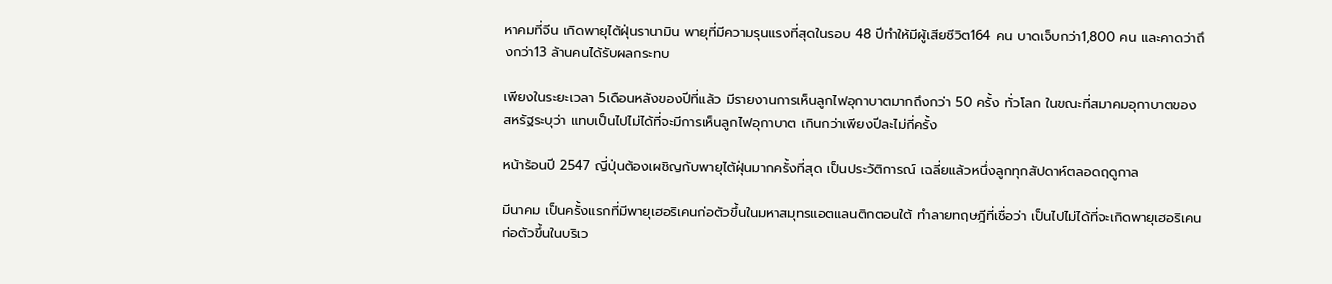หาคมที่จีน เกิดพายุไต้ฝุ่นรานามิน พายุที่มีความรุนแรงที่สุดในรอบ 48 ปีทำให้มีผู้เสียชีวิต164 คน บาดเจ็บกว่า1,800 คน และคาดว่าถึงกว่า13 ล้านคนได้รับผลกระทบ

เพียงในระยะเวลา 5เดือนหลังของปีที่แล้ว มีรายงานการเห็นลูกไฟอุกาบาตมากถึงกว่า 50 ครั้ง ทั่วโลก ในขณะที่สมาคมอุกาบาตของสหรัฐระบุว่า แทบเป็นไปไม่ได้ที่จะมีการเห็นลูกไฟอุกาบาต เกินกว่าเพียงปีละไม่กี่ครั้ง

หน้าร้อนปี 2547 ญี่ปุ่นต้องเผชิญกับพายุไต้ฝุ่นมากครั้งที่สุด เป็นประวัติการณ์ เฉลี่ยแล้วหนึ่งลูกทุกสัปดาห์ตลอดฤดูกาล

มีนาคม เป็นครั้งแรกที่มีพายุเฮอริเคนก่อตัวขึ้นในมหาสมุทรแอตแลนติกตอนใต้ ทำลายทฤษฎีที่เชื่อว่า เป็นไปไม่ได้ที่จะเกิดพายุเฮอริเคนก่อตัวขึ้นในบริเว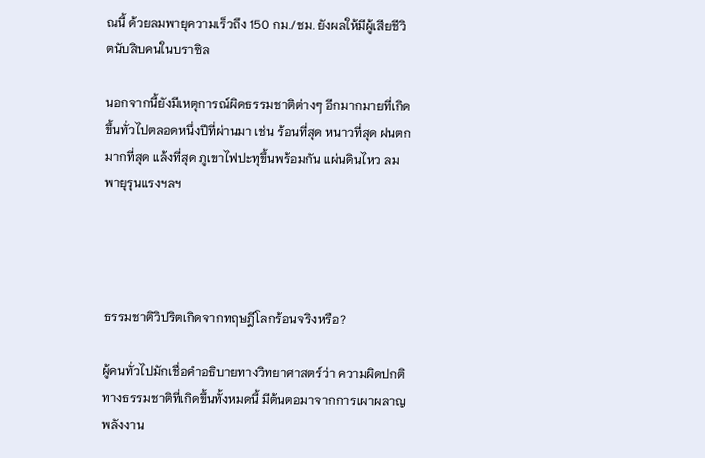ณนี้ ด้วยลมพายุความเร็วถึง 150 กม./ชม. ยังผลให้มีผู้เสียชีวิตนับสิบคนในบราซิล

นอกจากนี้ยังมีเหตุการณ์ผิดธรรมชาติต่างๆ อีกมากมายที่เกิดขึ้นทั่วไปตลอดหนึ่งปีที่ผ่านมา เช่น ร้อนที่สุด หนาวที่สุด ฝนตกมากที่สุด แล้งที่สุด ภูเขาไฟปะทุขึ้นพร้อมกัน แผ่นดินไหว ลมพายุรุนแรงฯลฯ




ธรรมชาติวิปริตเกิดจากทฤษฎีโลกร้อนจริงหรือ?

ผู้คนทั่วไปมักเชื่อคำอธิบายทางวิทยาศาสตร์ว่า ความผิดปกติทางธรรมชาติที่เกิดขึ้นทั้งหมดนี้ มีต้นตอมาจากการเผาผลาญพลังงาน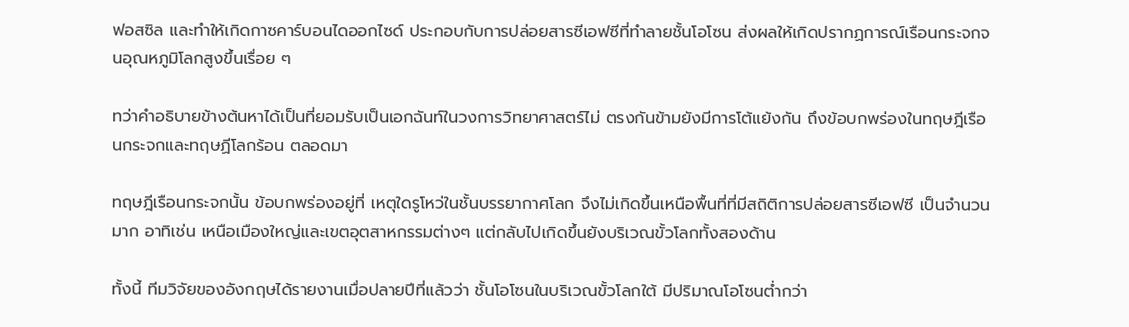ฟอสซิล และทำให้เกิดกาซคาร์บอนไดออกไซด์ ประกอบกับการปล่อยสารซีเอฟซีที่ทำลายชั้นโอโซน ส่งผลให้เกิดปรากฏการณ์เรือนกระจกจนอุณหภูมิโลกสูงขึ้นเรื่อย ๆ

ทว่าคำอธิบายข้างต้นหาได้เป็นที่ยอมรับเป็นเอกฉันท์ในวงการวิทยาศาสตร์ไม่ ตรงกันข้ามยังมีการโต้แย้งกัน ถึงข้อบกพร่องในทฤษฎีเรือนกระจกและทฤษฏีโลกร้อน ตลอดมา

ทฤษฎีเรือนกระจกนั้น ข้อบกพร่องอยู่ที่ เหตุใดรูโหว่ในชั้นบรรยากาศโลก จึงไม่เกิดขึ้นเหนือพื้นที่ที่มีสถิติการปล่อยสารซีเอฟซี เป็นจำนวนมาก อาทิเช่น เหนือเมืองใหญ่และเขตอุตสาหกรรมต่างๆ แต่กลับไปเกิดขึ้นยังบริเวณขั้วโลกทั้งสองด้าน

ทั้งนี้ ทีมวิจัยของอังกฤษได้รายงานเมื่อปลายปีที่แล้วว่า ชั้นโอโซนในบริเวณขั้วโลกใต้ มีปริมาณโอโซนต่ำกว่า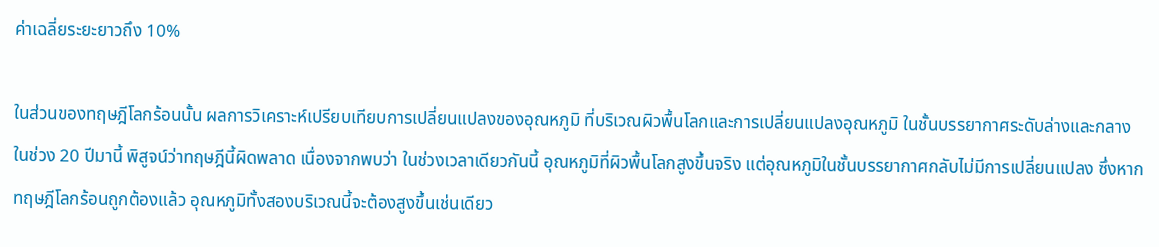ค่าเฉลี่ยระยะยาวถึง 10%

ในส่วนของทฤษฎีโลกร้อนนั้น ผลการวิเคราะห์เปรียบเทียบการเปลี่ยนแปลงของอุณหภูมิ ที่บริเวณผิวพื้นโลกและการเปลี่ยนแปลงอุณหภูมิ ในชั้นบรรยากาศระดับล่างและกลาง ในช่วง 20 ปีมานี้ พิสูจน์ว่าทฤษฎีนี้ผิดพลาด เนื่องจากพบว่า ในช่วงเวลาเดียวกันนี้ อุณหภูมิที่ผิวพื้นโลกสูงขึ้นจริง แต่อุณหภูมิในชั้นบรรยากาศกลับไม่มีการเปลี่ยนแปลง ซึ่งหากทฤษฎีโลกร้อนถูกต้องแล้ว อุณหภูมิทั้งสองบริเวณนี้จะต้องสูงขึ้นเช่นเดียว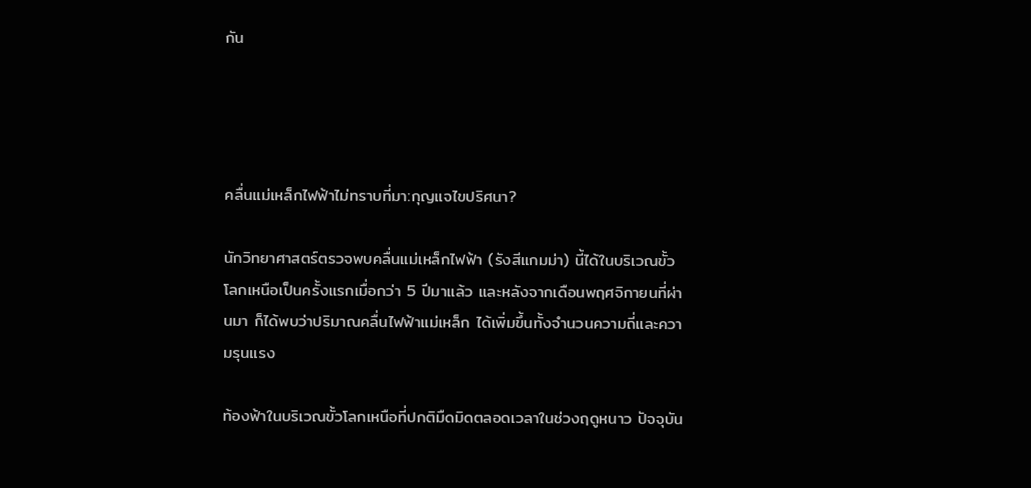กัน




คลื่นแม่เหล็กไฟฟ้าไม่ทราบที่มา:กุญแจไขปริศนา?

นักวิทยาศาสตร์ตรวจพบคลื่นแม่เหล็กไฟฟ้า (รังสีแกมม่า) นี้ได้ในบริเวณขั้วโลกเหนือเป็นครั้งแรกเมื่อกว่า 5 ปีมาแล้ว และหลังจากเดือนพฤศจิกายนที่ผ่านมา ก็ได้พบว่าปริมาณคลื่นไฟฟ้าแม่เหล็ก ได้เพิ่มขึ้นทั้งจำนวนความถี่และความรุนแรง

ท้องฟ้าในบริเวณขั้วโลกเหนือที่ปกติมืดมิดตลอดเวลาในช่วงฤดูหนาว ปัจจุบัน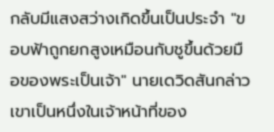กลับมีแสงสว่างเกิดขึ้นเป็นประจำ "ขอบฟ้าถูกยกสูงเหมือนกับชูขึ้นด้วยมือของพระเป็นเจ้า" นายเดวิดสันกล่าว เขาเป็นหนึ่งในเจ้าหน้าที่ของ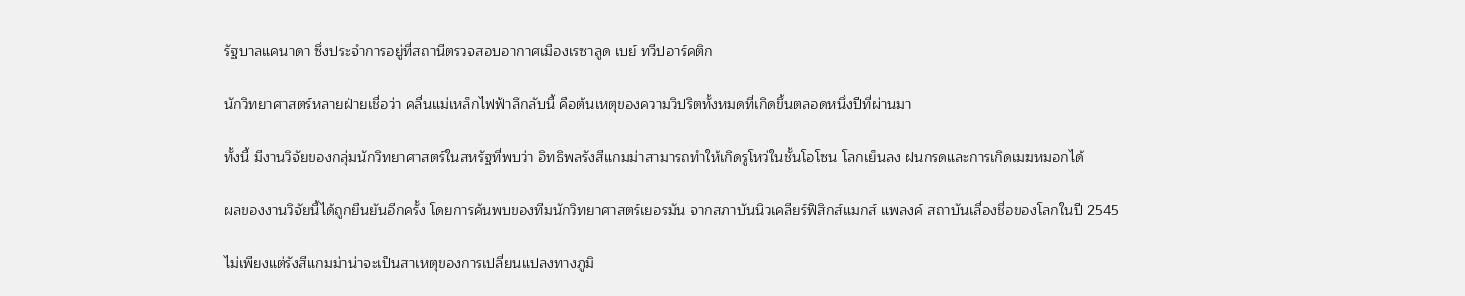รัฐบาลแคนาดา ซึ่งประจำการอยู่ที่สถานีตรวจสอบอากาศเมืองเรซาลูด เบย์ ทวีปอาร์คติก

นักวิทยาศาสตร์หลายฝ่ายเชื่อว่า คลื่นแม่เหล็กไฟฟ้าลึกลับนี้ คือต้นเหตุของความวิปริตทั้งหมดที่เกิดขึ้นตลอดหนึ่งปีที่ผ่านมา

ทั้งนี้ มีงานวิจัยของกลุ่มนักวิทยาศาสตร์ในสหรัฐที่พบว่า อิทธิพลรังสีแกมม่าสามารถทำให้เกิดรูโหว่ในชั้นโอโซน โลกเย็นลง ฝนกรดและการเกิดเมฆหมอกได้

ผลของงานวิจัยนี้ได้ถูกยืนยันอีกครั้ง โดยการค้นพบของทีมนักวิทยาศาสตร์เยอรมัน จากสภาบันนิวเคลียร์ฟิสิกส์แมกส์ แพลงค์ สถาบันเลื่องชี่อของโลกในปี 2545

ไม่เพียงแต่รังสีแกมม่าน่าจะเป็นสาเหตุของการเปลี่ยนแปลงทางภูมิ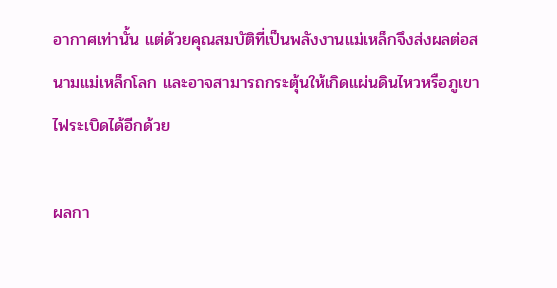อากาศเท่านั้น แต่ด้วยคุณสมบัติที่เป็นพลังงานแม่เหล็กจึงส่งผลต่อสนามแม่เหล็กโลก และอาจสามารถกระตุ้นให้เกิดแผ่นดินไหวหรือภูเขาไฟระเบิดได้อีกด้วย

ผลกา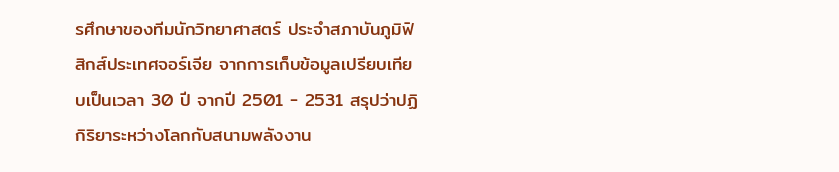รศึกษาของทีมนักวิทยาศาสตร์ ประจำสภาบันภูมิฟิสิกส์ประเทศจอร์เจีย จากการเก็บข้อมูลเปรียบเทียบเป็นเวลา 30 ปี จากปี 2501 - 2531 สรุปว่าปฏิกิริยาระหว่างโลกกับสนามพลังงาน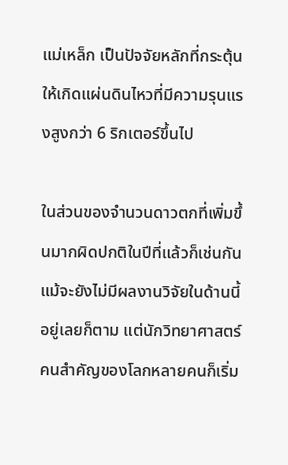แม่เหล็ก เป็นปัจจัยหลักที่กระตุ้นให้เกิดแผ่นดินไหวที่มีความรุนแรงสูงกว่า 6 ริกเตอร์ขึ้นไป

ในส่วนของจำนวนดาวตกที่เพิ่มขึ้นมากผิดปกติในปีที่แล้วก็เช่นกัน แม้จะยังไม่มีผลงานวิจัยในด้านนี้อยู่เลยก็ตาม แต่นักวิทยาศาสตร์คนสำคัญของโลกหลายคนก็เริ่ม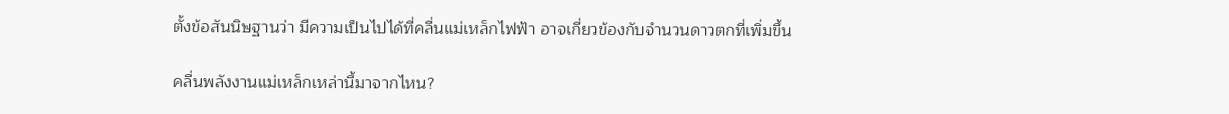ตั้งข้อสันนิษฐานว่า มีความเป็นไปได้ที่คลื่นแม่เหล็กไฟฟ้า อาจเกี่ยวข้องกับจำนวนดาวตกที่เพิ่มขึ้น

คลื่นพลังงานแม่เหล็กเหล่านี้มาจากไหน?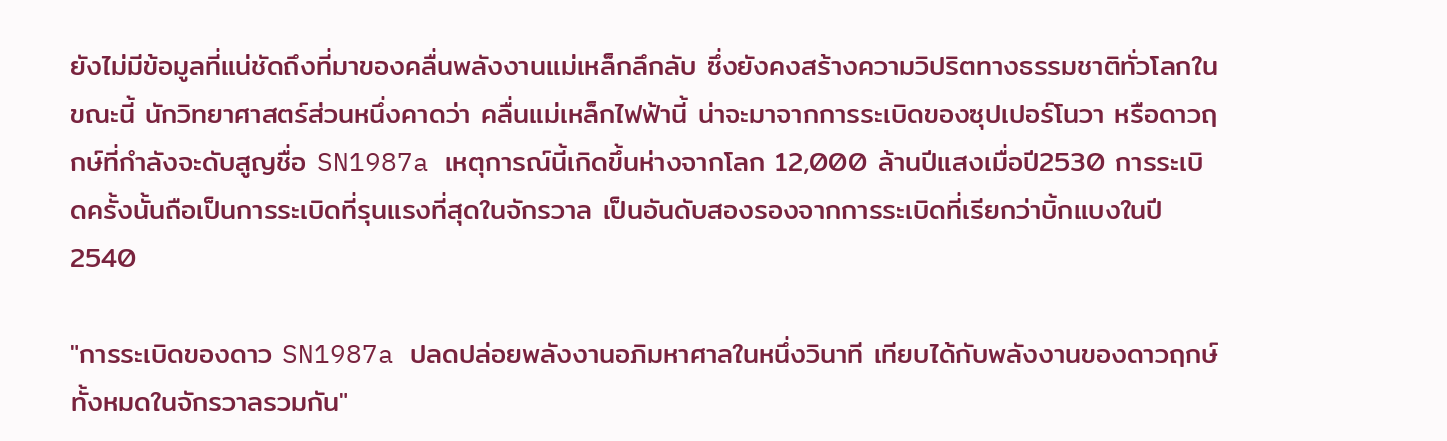ยังไม่มีข้อมูลที่แน่ชัดถึงที่มาของคลื่นพลังงานแม่เหล็กลึกลับ ซึ่งยังคงสร้างความวิปริตทางธรรมชาติทั่วโลกในขณะนี้ นักวิทยาศาสตร์ส่วนหนึ่งคาดว่า คลื่นแม่เหล็กไฟฟ้านี้ น่าจะมาจากการระเบิดของซุปเปอร์โนวา หรือดาวฤกษ์ที่กำลังจะดับสูญชื่อ SN1987a เหตุการณ์นี้เกิดขึ้นห่างจากโลก 12,000 ล้านปีแสงเมื่อปี2530 การระเบิดครั้งนั้นถือเป็นการระเบิดที่รุนแรงที่สุดในจักรวาล เป็นอันดับสองรองจากการระเบิดที่เรียกว่าบิ้กแบงในปี2540

"การระเบิดของดาว SN1987a ปลดปล่อยพลังงานอภิมหาศาลในหนึ่งวินาที เทียบได้กับพลังงานของดาวฤกษ์ทั้งหมดในจักรวาลรวมกัน"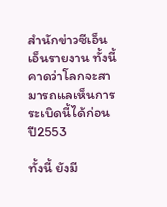สำนักข่าวซีเอ็นเอ็นรายงาน ทั้งนี้คาดว่าโลกจะสามารถแลเห็นการระเบิดนี้ได้ก่อนปี2553

ทั้งนี้ ยังมี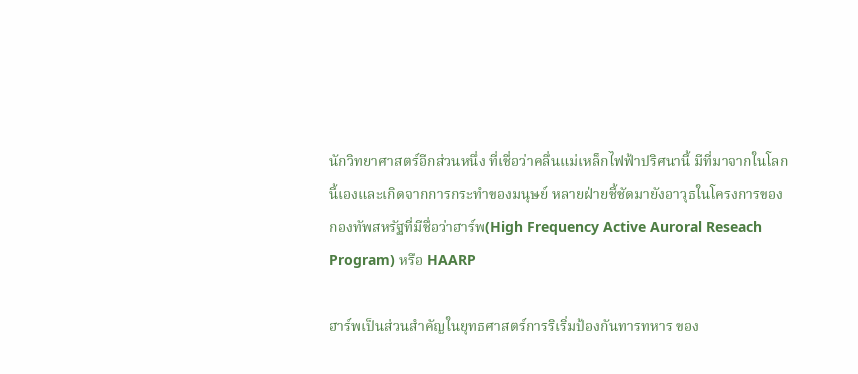นักวิทยาศาสตร์อีกส่วนหนึ่ง ที่เชื่อว่าคลื่นแม่เหล็กไฟฟ้าปริศนานี้ มีที่มาจากในโลกนี้เองและเกิดจากการกระทำของมนุษย์ หลายฝ่ายชี้ชัดมายังอาวุธในโครงการของกองทัพสหรัฐที่มีชื่อว่าฮาร์พ(High Frequency Active Auroral Reseach Program) หรือ HAARP

ฮาร์พเป็นส่วนสำคัญในยุทธศาสตร์การริเริ่มป้องกันทารทหาร ของ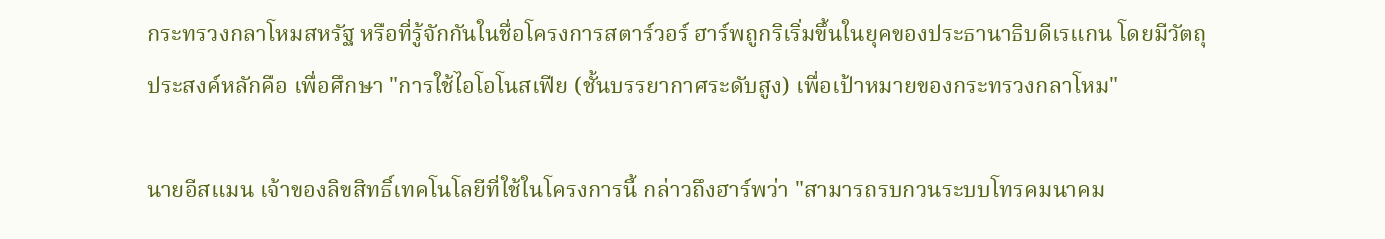กระทรวงกลาโหมสหรัฐ หรือที่รู้จักกันในชื่อโครงการสตาร์วอร์ ฮาร์พถูกริเริ่มขึ้นในยุคของประธานาธิบดีเรแกน โดยมีวัตถุประสงค์หลักคือ เพื่อศึกษา "การใช้ไอโอโนสเฟีย (ชั้นบรรยากาศระดับสูง) เพื่อเป้าหมายของกระทรวงกลาโหม"

นายอีสแมน เจ้าของลิขสิทธิ์เทคโนโลยีที่ใช้ในโครงการนี้ กล่าวถึงฮาร์พว่า "สามารถรบกวนระบบโทรคมนาคม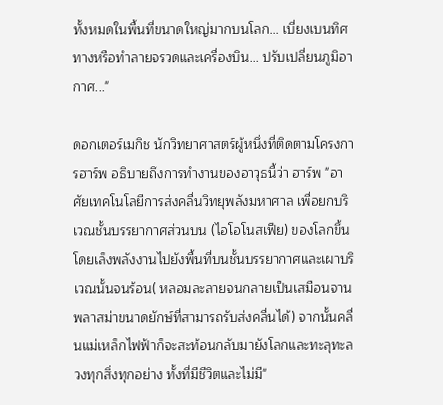ทั้งหมดในพื้นที่ขนาดใหญ่มากบนโลก... เบี่ยงเบนทิศทางหรือทำลายจรวดและเครื่องบิน... ปรับเปลี่ยนภูมิอากาศ..."

ดอกเตอร์เมกิช นักวิทยาศาสตร์ผู้หนึ่งที่ติดตามโครงการฮาร์พ อธิบายถึงการทำงานของอาวุธนี้ว่า ฮาร์พ "อาศัยเทคโนโลยีการส่งคลื่นวิทยุพลังมหาศาล เพื่อยกบริเวณชั้นบรรยากาศส่วนบน (ไอโอโนสเฟีย) ของโลกขึ้น โดยเล็งพลังงานไปยังพื้นที่บนชั้นบรรยากาศและเผาบริเวณนั้นจนร้อน( หลอมละลายจนกลายเป็นเสมือนจานพลาสม่าขนาดยักษ์ที่สามารถรับส่งคลื่นได้) จากนั้นคลื่นแม่เหล็กไฟฟ้าก็จะสะท้อนกลับมายังโลกและทะลุทะลวงทุกสิ่งทุกอย่าง ทั้งที่มีชีวิตและไม่มี"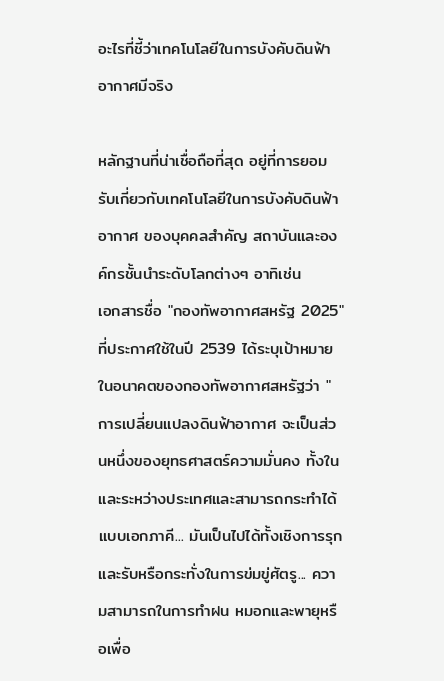อะไรที่ชี้ว่าเทคโนโลยีในการบังคับดินฟ้าอากาศมีจริง

หลักฐานที่น่าเชื่อถือที่สุด อยู่ที่การยอมรับเกี่ยวกับเทคโนโลยีในการบังคับดินฟ้าอากาศ ของบุคคลสำคัญ สถาบันและองค์กรชั้นนำระดับโลกต่างๆ อาทิเช่น
เอกสารชื่อ "กองทัพอากาศสหรัฐ 2025" ที่ประกาศใช้ในปี 2539 ได้ระบุเป้าหมายในอนาคตของกองทัพอากาศสหรัฐว่า "การเปลี่ยนแปลงดินฟ้าอากาศ จะเป็นส่วนหนึ่งของยุทธศาสตร์ความมั่นคง ทั้งในและระหว่างประเทศและสามารถกระทำได้แบบเอกภาคี... มันเป็นไปได้ทั้งเชิงการรุกและรับหรือกระทั่งในการข่มขู่ศัตรู... ความสามารถในการทำฝน หมอกและพายุหรือเพื่อ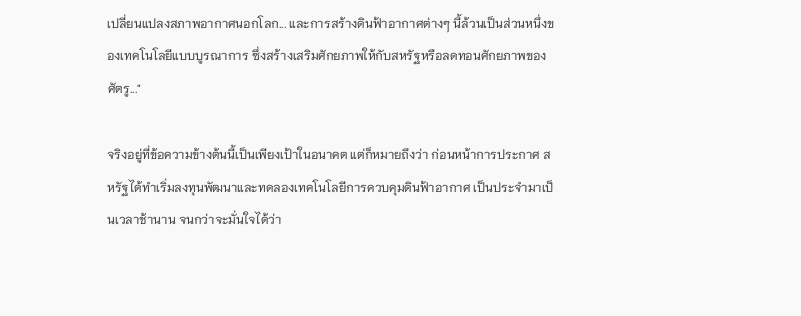เปลี่ยนแปลงสภาพอากาศนอกโลก... และการสร้างดินฟ้าอากาศต่างๆ นี้ล้วนเป็นส่วนหนึ่งของเทคโนโลยีแบบบูรณาการ ซึ่งสร้างเสริมศักยภาพให้กับสหรัฐหรือลดทอนศักยภาพของศัตรู..."

จริงอยู่ที่ข้อความข้างต้นนี้เป็นเพียงเป้าในอนาคต แต่ก็หมายถึงว่า ก่อนหน้าการประกาศ สหรัฐได้ทำเริ่มลงทุนพัฒนาและทดลองเทคโนโลยีการควบคุมดินฟ้าอากาศ เป็นประจำมาเป็นเวลาช้านาน จนกว่าจะมั่นใจได้ว่า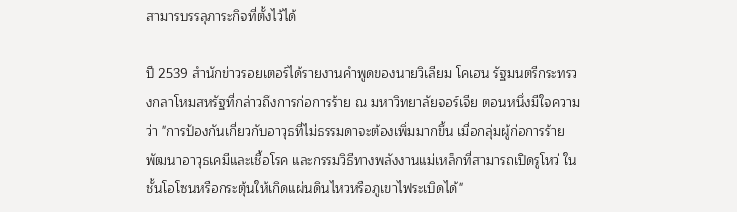สามารบรรลุภาระกิจที่ตั้งไว้ได้

ปี 2539 สำนักข่าวรอยเตอร์ได้รายงานคำพูดของนายวิเลียม โคเฮน รัฐมนตรีกระทรวงกลาโหมสหรัฐที่กล่าวถึงการก่อการร้าย ณ มหาวิทยาลัยจอร์เจีย ตอนหนึ่งมีใจความว่า "การป้องกันเกี่ยวกับอาวุธที่ไม่ธรรมดาจะต้องเพิ่มมากขึ้น เมื่อกลุ่มผู้ก่อการร้ายพัฒนาอาวุธเคมีและเชื้อโรค และกรรมวิธีทางพลังงานแม่เหล็กที่สามารถเปิดรูโหว่ ในชั้นโอโซนหรือกระตุ้นให้เกิดแผ่นดินไหวหรือภูเขาไฟระเบิดได้"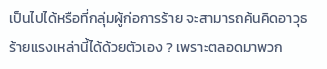เป็นไปได้หรือที่กลุ่มผู้ก่อการร้าย จะสามารถค้นคิดอาวุธร้ายแรงเหล่านี้ได้ด้วยตัวเอง ? เพราะตลอดมาพวก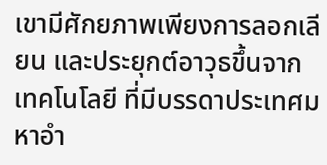เขามีศักยภาพเพียงการลอกเลียน และประยุกต์อาวุธขึ้นจากเทคโนโลยี ที่มีบรรดาประเทศมหาอำ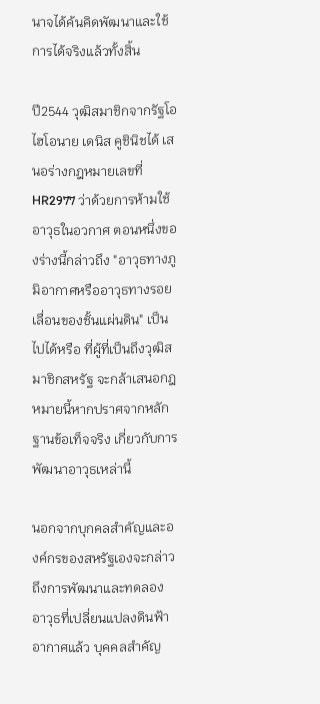นาจได้ค้นคิดพัฒนาและใช้การได้จริงแล้วทั้งสิ้น

ปี2544 วุฒิสมาชิกจากรัฐโอไฮโอนาย เดนิส คูชินิชได้ เสนอร่างกฎหมายเลขที่ HR2977 ว่าด้วยการห้ามใช้อาวุธในอวกาศ ตอนหนึ่งของร่างนี้กล่าวถึง "อาวุธทางภูมิอากาศหรืออาวุธทางรอยเลื่อนของชั้นแผ่นดิน" เป็นไปได้หรือ ที่ผู้ที่เป็นถึงวุฒิสมาชิกสหรัฐ จะกล้าเสนอกฎหมายนี้หากปราศจากหลักฐานข้อเท็จจริง เกี่ยวกับการพัฒนาอาวุธเหล่านี้

นอกจากบุกคลสำคัญและองค์กรของสหรัฐเองจะกล่าวถึงการพัฒนาและทดลอง อาวุธที่เปลี่ยนแปลงดินฟ้าอากาศแล้ว บุคคลสำคัญ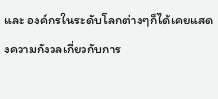และ องค์กรในระดับโลกต่างๆก็ได้เคยแสดงความกังวลเกี่ยวกับการ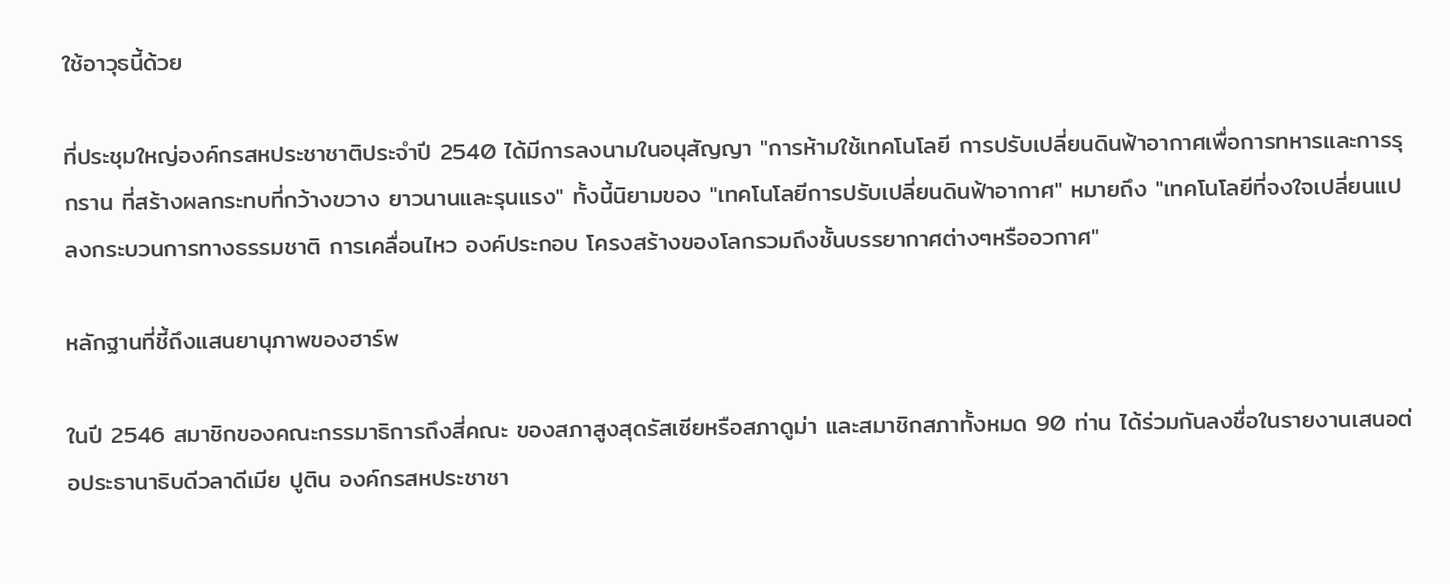ใช้อาวุธนี้ด้วย

ที่ประชุมใหญ่องค์กรสหประชาชาติประจำปี 2540 ได้มีการลงนามในอนุสัญญา "การห้ามใช้เทคโนโลยี การปรับเปลี่ยนดินฟ้าอากาศเพื่อการทหารและการรุกราน ที่สร้างผลกระทบที่กว้างขวาง ยาวนานและรุนแรง" ทั้งนี้นิยามของ "เทคโนโลยีการปรับเปลี่ยนดินฟ้าอากาศ" หมายถึง "เทคโนโลยีที่จงใจเปลี่ยนแปลงกระบวนการทางธรรมชาติ การเคลื่อนไหว องค์ประกอบ โครงสร้างของโลกรวมถึงชั้นบรรยากาศต่างๆหรืออวกาศ"

หลักฐานที่ชี้ถึงแสนยานุภาพของฮาร์พ

ในปี 2546 สมาชิกของคณะกรรมาธิการถึงสี่คณะ ของสภาสูงสุดรัสเซียหรือสภาดูม่า และสมาชิกสภาทั้งหมด 90 ท่าน ได้ร่วมกันลงชื่อในรายงานเสนอต่อประธานาธิบดีวลาดีเมีย ปูติน องค์กรสหประชาชา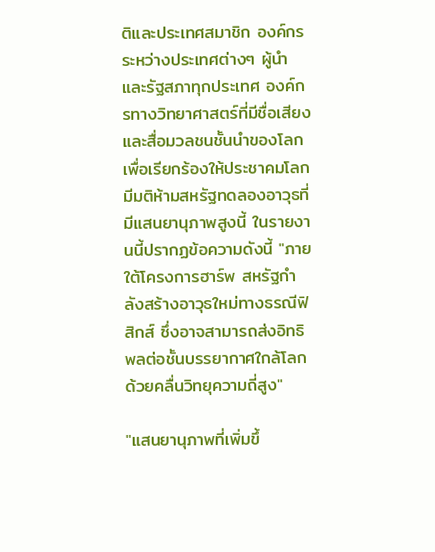ติและประเทศสมาชิก องค์กรระหว่างประเทศต่างๆ ผู้นำและรัฐสภาทุกประเทศ องค์กรทางวิทยาศาสตร์ที่มีชื่อเสียงและสื่อมวลชนชั้นนำของโลก เพื่อเรียกร้องให้ประชาคมโลกมีมติห้ามสหรัฐทดลองอาวุธที่มีแสนยานุภาพสูงนี้ ในรายงานนี้ปรากฏข้อความดังนี้ "ภายใต้โครงการฮาร์พ สหรัฐกำลังสร้างอาวุธใหม่ทางธรณีฟิสิกส์ ซึ่งอาจสามารถส่งอิทธิพลต่อชั้นบรรยากาศใกล้โลก ด้วยคลื่นวิทยุความถี่สูง"

"แสนยานุภาพที่เพิ่มขึ้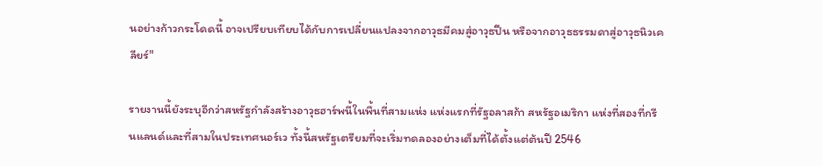นอย่างก้าวกระโดดนี้ อาจเปรียบเทียบได้กับการเปลี่ยนแปลงจากอาวุธมีคมสู่อาวุธปืน หรือจากอาวุธธรรมดาสู่อาวุธนิวเคลียร์"

รายงานนี้ยังระบุอีกว่าสหรัฐกำลังสร้างอาวุธฮาร์พนี้ในพื้นที่สามแห่ง แห่งแรกที่รัฐอลาสก้า สหรัฐอเมริกา แห่งที่สองที่กรีนแลนด์และที่สามในประเทศนอร์เว ทั้งนี้สหรัฐเตรียมที่จะเริ่มทดลองอย่างเต็มที่ได้ตั้งแต่ต้นปี 2546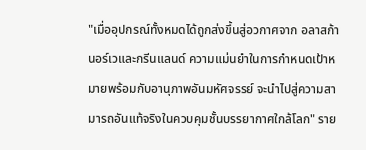"เมื่ออุปกรณ์ทั้งหมดได้ถูกส่งขึ้นสู่อวกาศจาก อลาสก้า นอร์เวและกรีนแลนด์ ความแม่นยำในการกำหนดเป้าหมายพร้อมกับอานุภาพอันมหัศจรรย์ จะนำไปสู่ความสามารถอันแท้จริงในควบคุมชั้นบรรยากาศใกล้โลก" ราย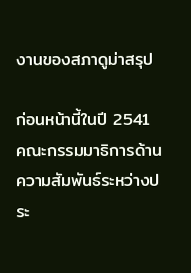งานของสภาดูม่าสรุป

ก่อนหน้านี้ในปี 2541 คณะกรรมมาธิการด้านความสัมพันธ์ระหว่างประ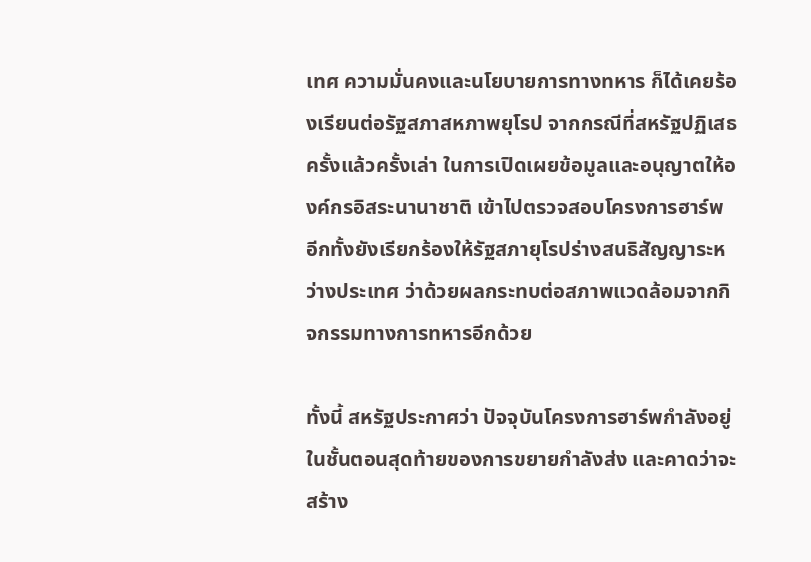เทศ ความมั่นคงและนโยบายการทางทหาร ก็ได้เคยร้องเรียนต่อรัฐสภาสหภาพยุโรป จากกรณีที่สหรัฐปฏิเสธครั้งแล้วครั้งเล่า ในการเปิดเผยข้อมูลและอนุญาตให้องค์กรอิสระนานาชาติ เข้าไปตรวจสอบโครงการฮาร์พ อีกทั้งยังเรียกร้องให้รัฐสภายุโรปร่างสนธิสัญญาระหว่างประเทศ ว่าด้วยผลกระทบต่อสภาพแวดล้อมจากกิจกรรมทางการทหารอีกด้วย

ทั้งนี้ สหรัฐประกาศว่า ปัจจุบันโครงการฮาร์พกำลังอยู่ในชั้นตอนสุดท้ายของการขยายกำลังส่ง และคาดว่าจะสร้าง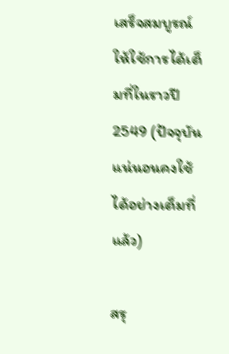เสร็จสมบูรณ์ให้ใช้การได้เต็มที่ในราวปี 2549 (ปัจจุบัน แน่นอนคงใช้ได้อย่างเต็มที่แล้ว)

สรุ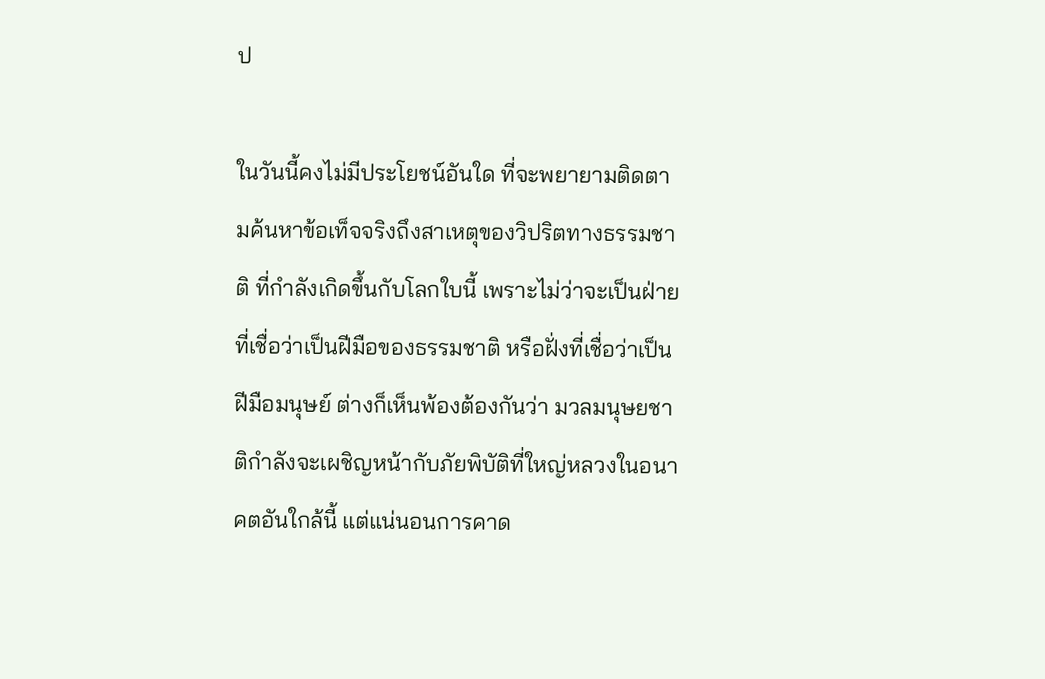ป

ในวันนี้คงไม่มีประโยชน์อันใด ที่จะพยายามติดตามค้นหาข้อเท็จจริงถึงสาเหตุของวิปริตทางธรรมชาติ ที่กำลังเกิดขึ้นกับโลกใบนี้ เพราะไม่ว่าจะเป็นฝ่ายที่เชื่อว่าเป็นฝีมือของธรรมชาติ หรือฝั่งที่เชื่อว่าเป็นฝีมือมนุษย์ ต่างก็เห็นพ้องต้องกันว่า มวลมนุษยชาติกำลังจะเผชิญหน้ากับภัยพิบัติที่ใหญ่หลวงในอนาคตอันใกล้นี้ แต่แน่นอนการคาด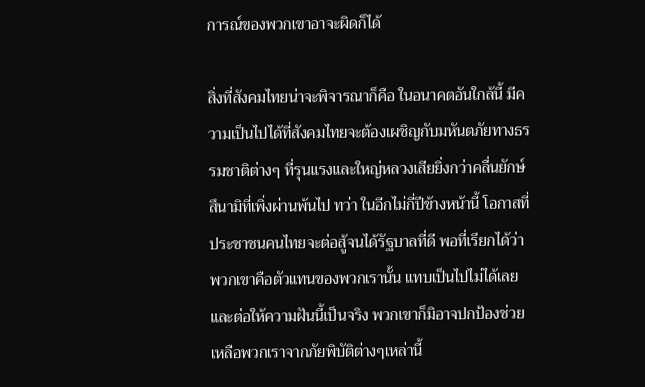การณ์ของพวกเขาอาจะผิดก็ได้

สิ่งที่สังคมไทยน่าจะพิจารณาก็คือ ในอนาคตอันใกล้นี้ มีความเป็นไปได้ที่สังคมไทยจะต้องเผชิญกับมหันตภัยทางธรรมชาติต่างๆ ที่รุนแรงและใหญ่หลวงเสียยิ่งกว่าคลื่นยักษ์สึนามิที่เพิ่งผ่านพ้นไป ทว่า ในอีกไม่กี่ปีข้างหน้านี้ โอกาสที่ประชาชนคนไทยจะต่อสู้จนได้รัฐบาลที่ดี พอที่เรียกได้ว่าพวกเขาคือตัวแทนของพวกเรานั้น แทบเป็นไปไม่ได้เลย และต่อให้ความฝันนี้เป็นจริง พวกเขาก็มิอาจปกป้องช่วยเหลือพวกเราจากภัยพิบัติต่างๆเหล่านี้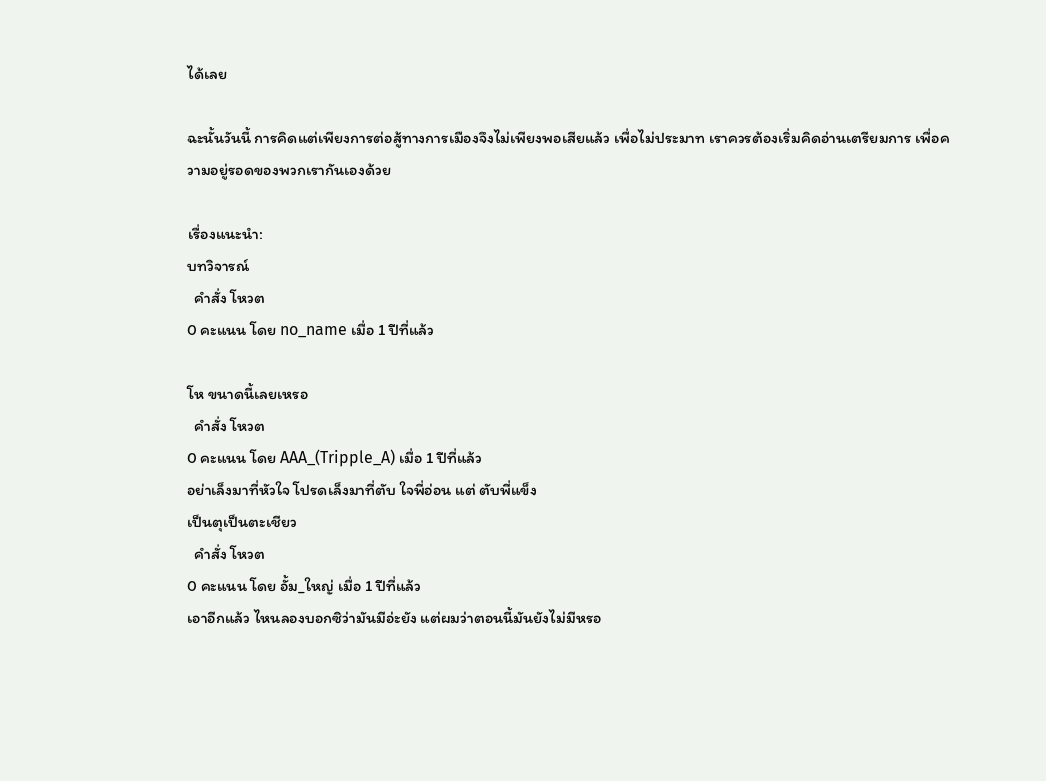ได้เลย

ฉะนั้นวันนี้ การคิดแต่เพียงการต่อสู้ทางการเมืองจึงไม่เพียงพอเสียแล้ว เพื่อไม่ประมาท เราควรต้องเริ่มคิดอ่านเตรียมการ เพื่อความอยู่รอดของพวกเรากันเองด้วย

เรื่องแนะนำ:
บทวิจารณ์
  คำสั่ง โหวต
0 คะแนน โดย no_name เมื่อ 1 ปีที่แล้ว

โห ขนาดนี้เลยเหรอ
  คำสั่ง โหวต
0 คะแนน โดย AAA_(Tripple_A) เมื่อ 1 ปีที่แล้ว
อย่าเล็งมาที่หัวใจ โปรดเล็งมาที่ตับ ใจพี่อ่อน แต่ ตับพี่แข็ง
เป็นตุเป็นตะเชียว
  คำสั่ง โหวต
0 คะแนน โดย อั้ม_ใหญ่ เมื่อ 1 ปีที่แล้ว
เอาอีกแล้ว ไหนลองบอกซิว่ามันมีอ่ะยัง แต่ผมว่าตอนนี้มันยังไม่มีหรอ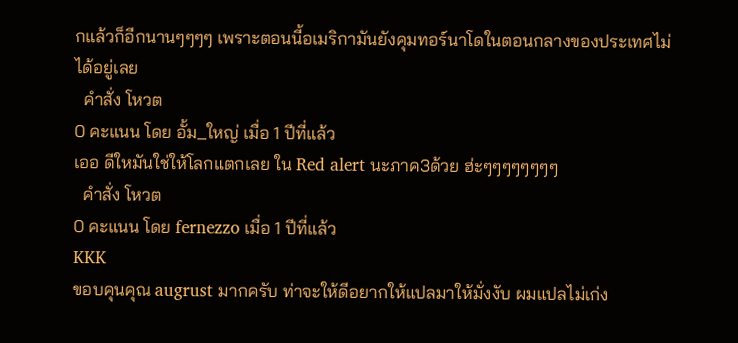กแล้วก็อีกนานๆๆๆๆ เพราะตอนนี้อเมริกามันยังคุมทอร์นาโดในตอนกลางของประเทศไม่ได้อยู่เลย
  คำสั่ง โหวต
0 คะแนน โดย อั้ม_ใหญ่ เมื่อ 1 ปีที่แล้ว
เออ ดีใหมันใช่ให้โลกแตกเลย ใน Red alert นะภาค3ด้วย ฮ่ะๆๆๆๆๆๆๆๆ
  คำสั่ง โหวต
0 คะแนน โดย fernezzo เมื่อ 1 ปีที่แล้ว
KKK
ขอบคุนคุณ augrust มากครับ ท่าจะให้ดีอยากให้แปลมาให้มั่งงับ ผมแปลไม่เก่ง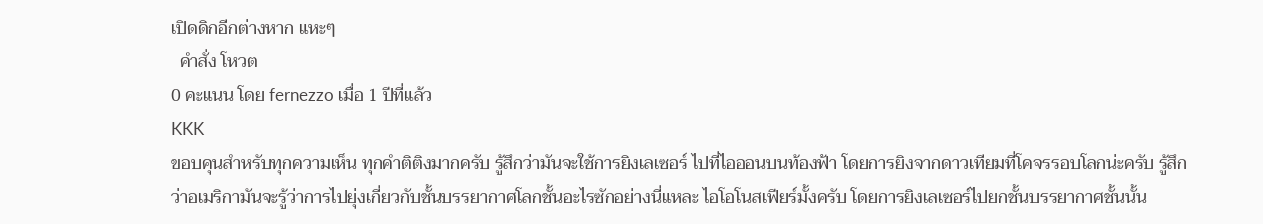เปิดดิกอีกต่างหาก แหะๆ
  คำสั่ง โหวต
0 คะแนน โดย fernezzo เมื่อ 1 ปีที่แล้ว
KKK
ขอบคุนสำหรับทุกความเห็น ทุกคำติติงมากครับ รู้สึกว่ามันจะใช้การยิงเลเซอร์ ไปที่ไอออนบนท้องฟ้า โดยการยิงจากดาวเทียมที่โคจรรอบโลกน่ะครับ รู้สึกว่าอเมริกามันจะรู้ว่าการไปยุ่งเกี่ยวกับชั้นบรรยากาศโลกชั้นอะไรซักอย่างนี่แหละ ไอโอโนสเฟียร์มั้งครับ โดยการยิงเลเซอร์ไปยกชั้นบรรยากาศชั้นนั้น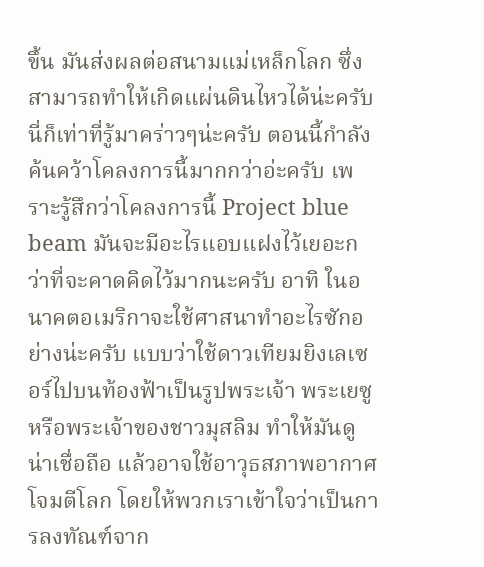ขึ้น มันส่งผลต่อสนามแม่เหล็กโลก ซึ่งสามารถทำให้เกิดแผ่นดินไหวได้น่ะครับ นี่ก็เท่าที่รู้มาคร่าวๆน่ะครับ ตอนนี้กำลังค้นคว้าโคลงการนี้มากกว่าอ่ะครับ เพราะรู้สึกว่าโคลงการนี้ Project blue beam มันจะมีอะไรแอบแฝงไว้เยอะกว่าที่จะคาดคิดไว้มากนะครับ อาทิ ในอนาคตอเมริกาจะใช้ศาสนาทำอะไรซักอย่างน่ะครับ แบบว่าใช้ดาวเทียมยิงเลเซอร์ไปบนท้องฟ้าเป็นรูปพระเจ้า พระเยซู หรือพระเจ้าของชาวมุสลิม ทำให้มันดูน่าเชื่อถือ แล้วอาจใช้อาวุธสภาพอากาศโจมตีโลก โดยให้พวกเราเข้าใจว่าเป็นการลงทัณฑ์จาก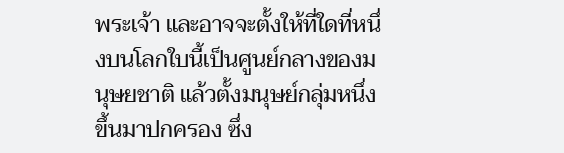พระเจ้า และอาจจะตั้งให้ที่ใดที่หนึ่งบนโลกใบนี้เป็นศูนย์กลางของมนุษยชาติ แล้วตั้งมนุษย์กลุ่มหนึ่งขึ้นมาปกครอง ซึ่ง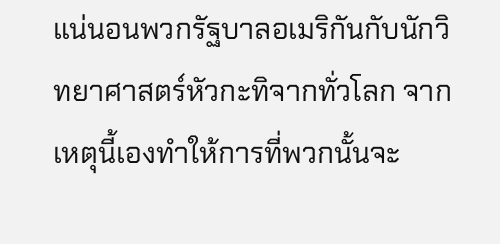แน่นอนพวกรัฐบาลอเมริกันกับนักวิทยาศาสตร์หัวกะทิจากทั่วโลก จากเหตุนี้เองทำให้การที่พวกนั้นจะ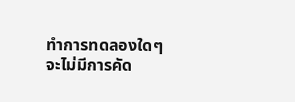ทำการทดลองใดๆจะไม่มีการคัด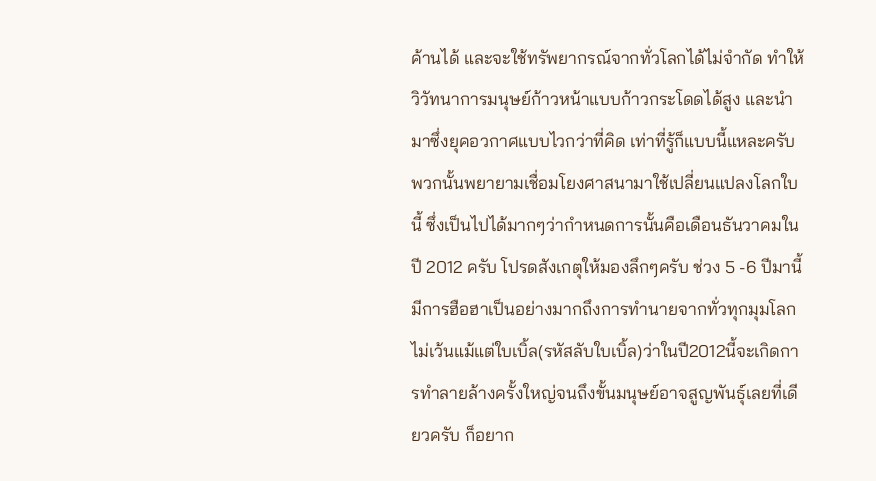ค้านได้ และจะใช้ทรัพยากรณ์จากทั่วโลกได้ไม่จำกัด ทำให้วิวัทนาการมนุษย์ก้าวหน้าแบบก้าวกระโดดได้สูง และนำมาซึ่งยุคอวกาศแบบไวกว่าที่คิด เท่าที่รู้ก็แบบนี้แหละครับ พวกนั้นพยายามเชื่อมโยงศาสนามาใช้เปลี่ยนแปลงโลกใบนี้ ซึ่งเป็นไปได้มากๆว่ากำหนดการนั้นคือเดือนธันวาคมในปี 2012 ครับ โปรดสังเกตุให้มองลึกๆครับ ช่วง 5 -6 ปีมานี้มีการฮือฮาเป็นอย่างมากถึงการทำนายจากทั่วทุกมุมโลกไม่เว้นแม้แต่ใบเบิ้ล(รหัสลับใบเบิ้ล)ว่าในปี2012นี้จะเกิดการทำลายล้างครั้งใหญ่จนถึงขั้นมนุษย์อาจสูญพันธุ์เลยที่เดียวครับ ก็อยาก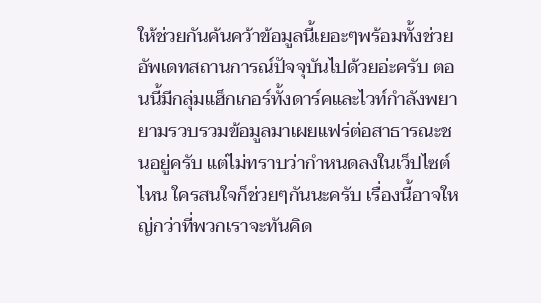ให้ช่วยกันค้นคว้าข้อมูลนี้เยอะๆพร้อมทั้งช่วยอัพเดทสถานการณ์ปัจจุบันไปด้วยอ่ะครับ ตอนนี้มีกลุ่มแฮ็กเกอร์ทั้งดาร์คและไวท์กำลังพยายามรวบรวมข้อมูลมาเผยแฟร่ต่อสาธารณะชนอยู่ครับ แต่ไม่ทราบว่ากำหนดลงในเว็ปไซต์ไหน ใครสนใจก็ช่วยๆกันนะครับ เรื่องนี้อาจใหญ่กว่าที่พวกเราจะทันคิด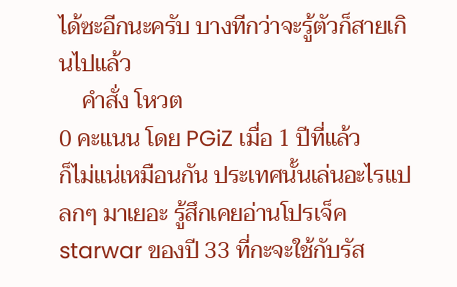ได้ซะอีกนะครับ บางทีกว่าจะรู้ตัวก็สายเกินไปแล้ว
    คำสั่ง โหวต
0 คะแนน โดย PGiZ เมื่อ 1 ปีที่แล้ว
ก็ไม่แน่เหมือนกัน ประเทศนั้นเล่นอะไรแปลกๆ มาเยอะ รู้สึกเคยอ่านโปรเจ็ค starwar ของปี 33 ที่กะจะใช้กับรัส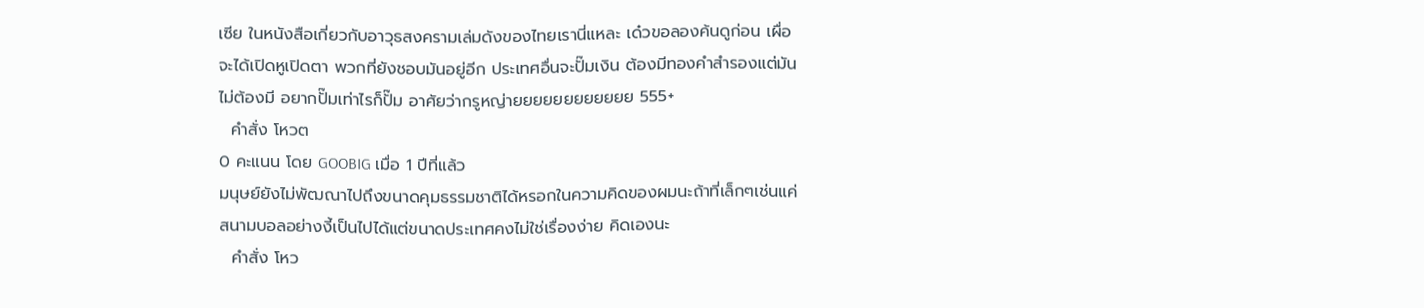เซีย ในหนังสือเกี่ยวกับอาวุธสงครามเล่มดังของไทยเรานี่แหละ เด๋วขอลองค้นดูก่อน เผื่อจะได้เปิดหูเปิดตา พวกที่ยังชอบมันอยู่อีก ประเทศอื่นจะปั๊มเงิน ต้องมีทองคำสำรองแต่มันไม่ต้องมี อยากปั๊มเท่าไรก็ปั๊ม อาศัยว่ากรูหญ่ายยยยยยยยยยยย 555+
  คำสั่ง โหวต
0 คะแนน โดย GOOBIG เมื่อ 1 ปีที่แล้ว
มนุษย์ยังไม่พัฒณาไปถึงขนาดคุมธรรมชาติได้หรอกในความคิดของผมนะถ้าที่เล็กๆเช่นแค่สนามบอลอย่างงี้เป็นไปได้แต่ขนาดประเทศคงไม่ใช่เรื่องง่าย คิดเองนะ
  คำสั่ง โหว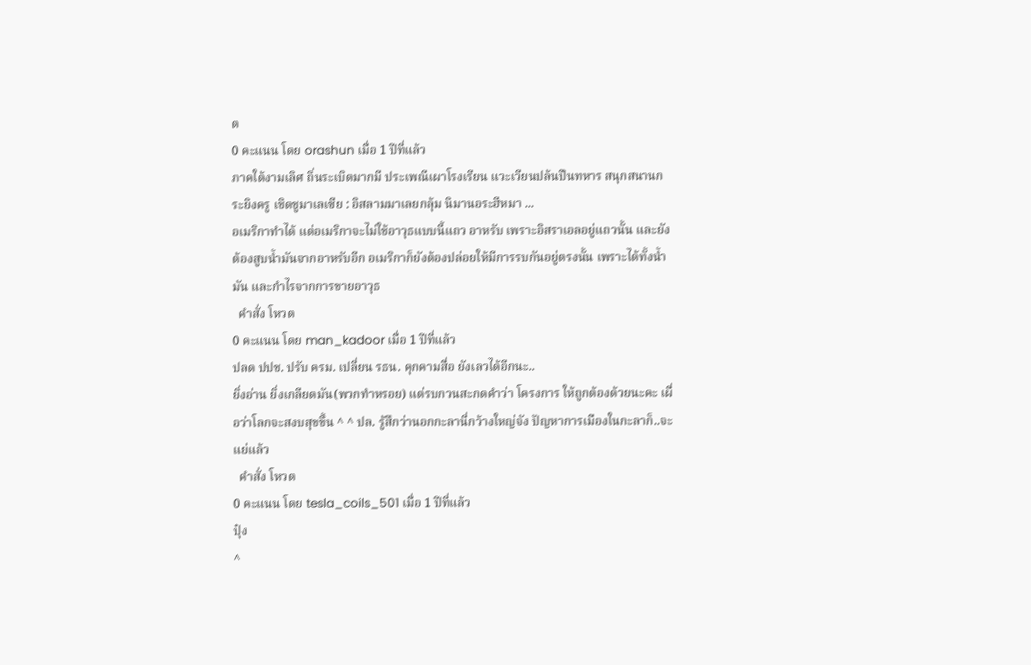ต
0 คะแนน โดย orashun เมื่อ 1 ปีที่แล้ว
ภาคใต้งามเลิศ ถิ่นระเบิดมากมี ประเพณีเผาโรงเรียน แวะเวียนปล้นปืนทหาร สนุกสนานกระยิงครู เชิดชูมาเลเซีย : อิสลามมาเลยกลุ้ม นิมานอระฮีหมา ...
อเมริกาทำได้ แต่อเมริกาจะไม่ใช้อาวุธแบบนี้แถว อาหรับ เพราะอิสราเอลอยู่แถวนั้น และยังต้องสูบน้ำมันจากอาหรับอีก อเมริกาก็ยังต้องปล่อยให้มีการรบกันอยู่ตรงนั้น เพราะได้ทั้งน้ำมัน และกำไรจากการขายอาวุธ
  คำสั่ง โหวต
0 คะแนน โดย man_kadoor เมื่อ 1 ปีที่แล้ว
ปลด ปปช. ปรับ ครม. เปลี่ยน รธน. คุกคามสื่อ ยังเลวได้อีกนะ..
ยิ่งอ่าน ยิ่งเกลียดมัน(พวกทำหรอย) แต่รบกวนสะกดคำว่า โครงการ ให้ถูกต้องด้วยนะคะ เผื่อว่าโลกจะสงบสุขขึ้น ^ ^ ปล. รู้สึกว่านอกกะลานี่กว้างใหญ่จัง ปัญหาการเมืองในกะลาก็..จะแย่แล้ว
  คำสั่ง โหวต
0 คะแนน โดย tesla_coils_501 เมื่อ 1 ปีที่แล้ว
ปุ๋ง
^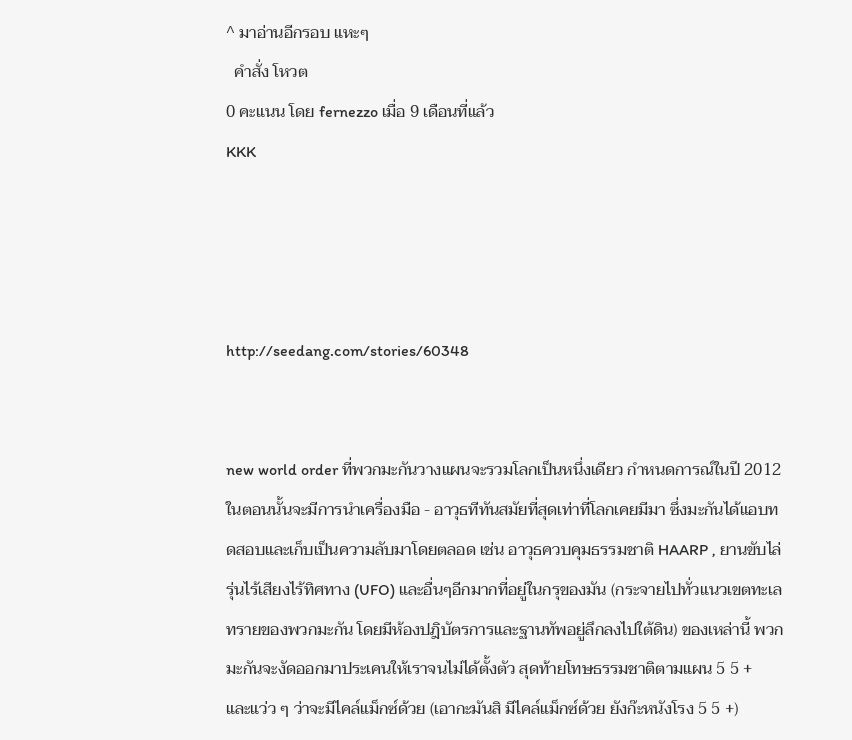^ มาอ่านอีกรอบ แหะๆ
  คำสั่ง โหวต
0 คะแนน โดย fernezzo เมื่อ 9 เดือนที่แล้ว
KKK




http://seedang.com/stories/60348


new world order ที่พวกมะกันวางแผนจะรวมโลกเป็นหนึ่งเดียว กำหนดการณ์ในปี 2012 ในตอนนั้นจะมีการนำเครื่องมือ - อาวุธทีทันสมัยที่สุดเท่าที่โลกเคยมีมา ซึ่งมะกันได้แอบทดสอบและเก็บเป็นความลับมาโดยตลอด เช่น อาวุธควบคุมธรรมชาติ HAARP , ยานขับไล่รุ่นไร้เสียงไร้ทิศทาง (UFO) และอื่นๆอีกมากที่อยู่ในกรุของมัน (กระจายไปทั่วแนวเขตทะเลทรายของพวกมะกัน โดยมีห้องปฎิบัตรการและฐานทัพอยู่ลึกลงไปใต้ดิน) ของเหล่านี้ พวกมะกันจะงัดออกมาประเคนให้เราจนไม่ได้ตั้งตัว สุดท้ายโทษธรรมชาติตามแผน 5 5 +  และแว่ว ๆ ว่าจะมีไคล์แม็กซ์ด้วย (เอากะมันสิ มีไคล์แม็กซ์ด้วย ยังก๊ะหนังโรง 5 5 +)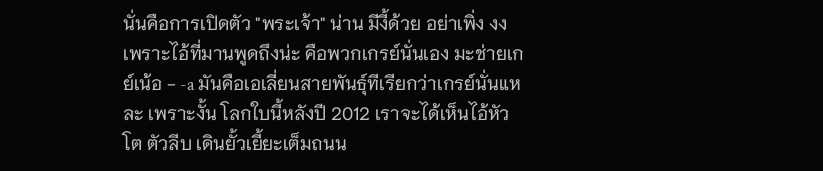นั่นคือการเปิดตัว "พระเจ้า" น่าน มีงี้ด้วย อย่าเพิ่ง งง เพราะไอ้ที่มานพูดถึงน่ะ คือพวกเกรย์นั่นเอง มะช่ายเกย์เน้อ - -a มันคือเอเลี่ยนสายพันธุ์ทีเรียกว่าเกรย์นั่นแหละ เพราะงั้น โลกใบนี้หลังปี 2012 เราจะได้เห็นไอ้หัวโต ตัวลีบ เดินยั้วเยี้ยะเต็มถนน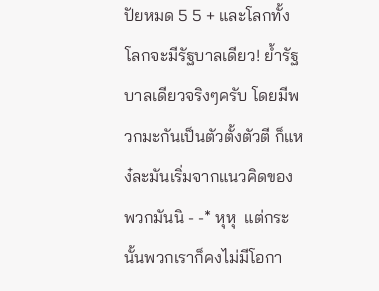ปัยหมด 5 5 + และโลกทั้งโลกจะมีรัฐบาลเดียว! ย้ำรัฐบาลเดียวจริงๆครับ โดยมีพวกมะกันเป็นตัวตั้งตัวตี ก็แหง๋ละมันเริ่มจากแนวคิดของพวกมันนิ - -* หุหุ  แต่กระนั้นพวกเราก็คงไม่มีโอกา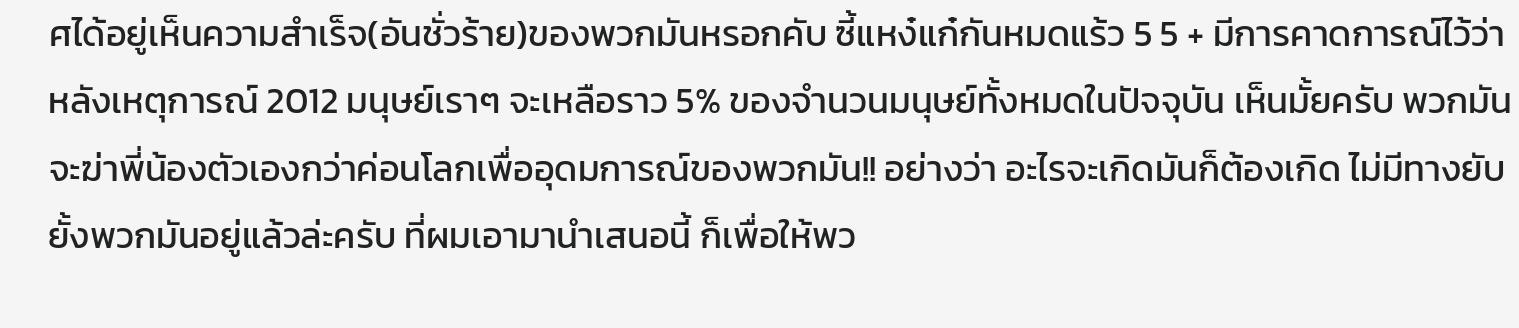ศได้อยู่เห็นความสำเร็จ(อันชั่วร้าย)ของพวกมันหรอกคับ ซี้แหง๋แก๋กันหมดแร้ว 5 5 + มีการคาดการณ์ไว้ว่าหลังเหตุการณ์ 2012 มนุษย์เราๆ จะเหลือราว 5% ของจำนวนมนุษย์ทั้งหมดในปัจจุบัน เห็นมั้ยครับ พวกมันจะฆ่าพี่น้องตัวเองกว่าค่อนโลกเพื่ออุดมการณ์ของพวกมัน!! อย่างว่า อะไรจะเกิดมันก็ต้องเกิด ไม่มีทางยับยั้งพวกมันอยู่แล้วล่ะครับ ที่ผมเอามานำเสนอนี้ ก็เพื่อให้พว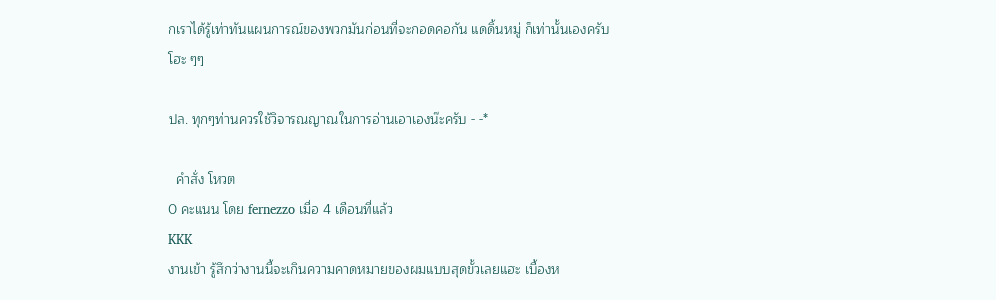กเราได้รู้เท่าทันแผนการณ์ของพวกมันก่อนที่จะกอดคอกัน แดดิ้นหมู่ ก็เท่านั้นเองครับ โฮะ ๆๆ

ปล. ทุกๆท่านควรใช้วิจารณญาณในการอ่านเอาเองน๊ะครับ - -*

  คำสั่ง โหวต
0 คะแนน โดย fernezzo เมื่อ 4 เดือนที่แล้ว
KKK
งานเข้า รู้สึกว่างานนี้จะเกินความคาดหมายของผมแบบสุดขั้วเลยแฮะ เบื้องห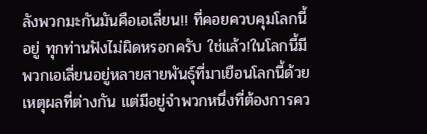ลังพวกมะกันมันคือเอเลี่ยน!! ที่คอยควบคุมโลกนี้อยู่ ทุกท่านฟังไม่ผิดหรอกครับ ใช่แล้ว!ในโลกนี้มีพวกเอเลี่ยนอยู่หลายสายพันธุ์ที่มาเยือนโลกนี้ด้วยเหตุผลที่ต่างกัน แต่มีอยู่จำพวกหนึ่งที่ต้องการคว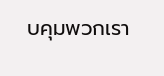บคุมพวกเรา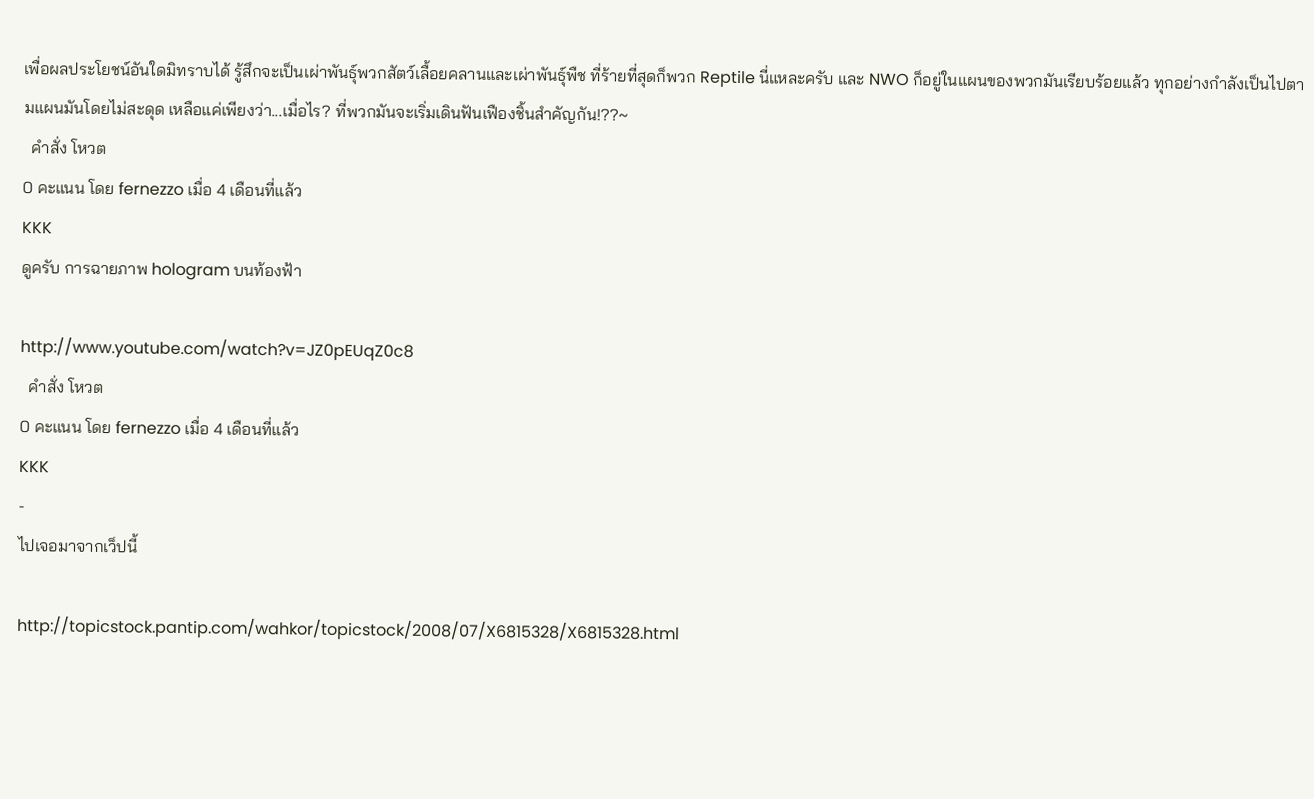เพื่อผลประโยชน์อันใดมิทราบได้ รู้สึกจะเป็นเผ่าพันธุ์พวกสัตว์เลื้อยคลานและเผ่าพันธุ์พืช ที่ร้ายที่สุดก็พวก Reptile นี่แหละครับ และ NWO ก็อยู่ในแผนของพวกมันเรียบร้อยแล้ว ทุกอย่างกำลังเป็นไปตามแผนมันโดยไม่สะดุด เหลือแค่เพียงว่า...เมื่อไร? ที่พวกมันจะเริ่มเดินฟันเฟืองชิ้นสำคัญกัน!??~
  คำสั่ง โหวต
0 คะแนน โดย fernezzo เมื่อ 4 เดือนที่แล้ว
KKK
ดูครับ การฉายภาพ hologram บนท้องฟ้า

http://www.youtube.com/watch?v=JZ0pEUqZ0c8
  คำสั่ง โหวต
0 คะแนน โดย fernezzo เมื่อ 4 เดือนที่แล้ว
KKK
-
ไปเจอมาจากเว็ปนี้

http://topicstock.pantip.com/wahkor/topicstock/2008/07/X6815328/X6815328.html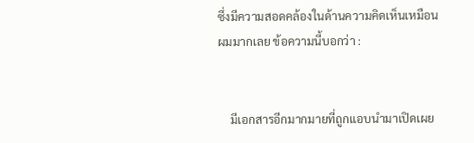ซึ่งมีความสอดคล้องในด้านความคิดเห็นเหมือนผมมากเลย ข้อความนี้บอกว่า :


    มีเอกสารอีกมากมายที่ถูกแอบนํามาเปิดเผย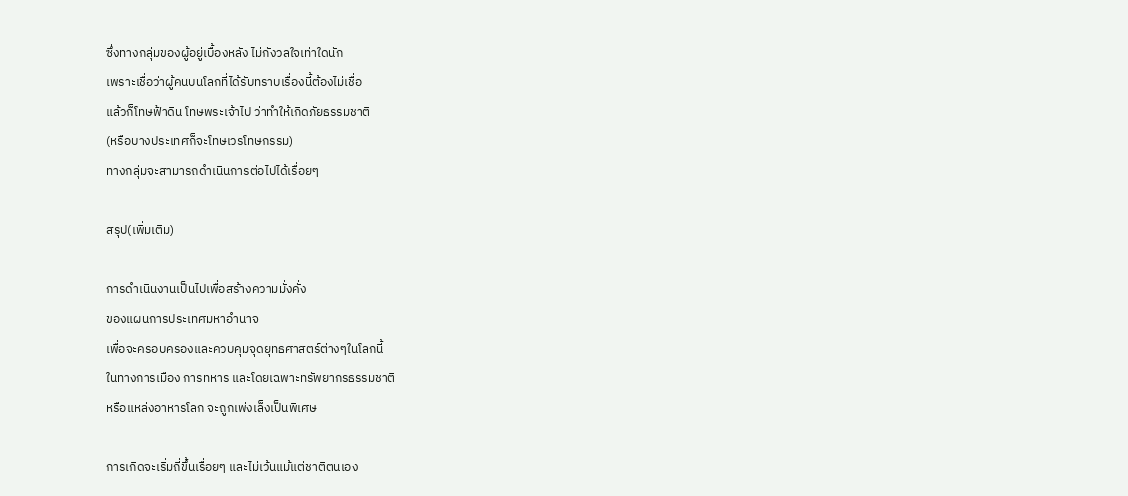ซึ่งทางกลุ่มของผู้อยู่เบื้องหลัง ไม่กังวลใจเท่าใดนัก
เพราะเชื่อว่าผู้คนบนโลกที่ได้รับทราบเรื่องนี้ต้องไม่เชื่อ
แล้วก็โทษฟ้าดิน โทษพระเจ้าไป ว่าทําให้เกิดภัยธรรมชาติ
(หรือบางประเทศก็จะโทษเวรโทษกรรม)
ทางกลุ่มจะสามารถดําเนินการต่อไปได้เรื่อยๆ

สรุป(เพิ่มเติม)

การดําเนินงานเป็นไปเพื่อสร้างความมั่งคั่ง
ของแผนการประเทศมหาอํานาจ
เพื่อจะครอบครองและควบคุมจุดยุทธศาสตร์ต่างๆในโลกนี้
ในทางการเมือง การทหาร และโดยเฉพาะทรัพยากรธรรมชาติ
หรือแหล่งอาหารโลก จะถูกเพ่งเล็งเป็นพิเศษ

การเกิดจะเริ่มถี่ขึ้นเรื่อยๆ และไม่เว้นแม้แต่ชาติตนเอง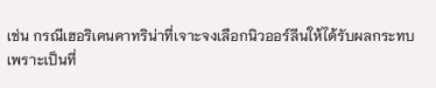เช่น กรณีเฮอริเคนคาทริน่าที่เจาะจงเลือกนิวออร์ลีนให้ได้รับผลกระทบ
เพราะเป็นที่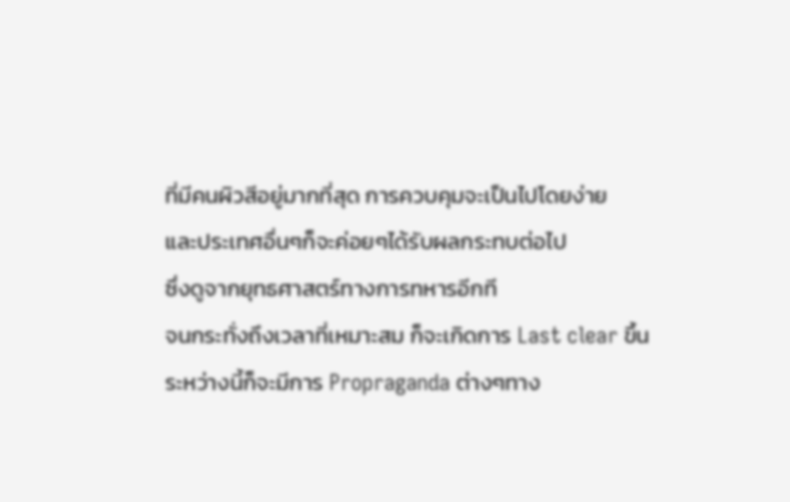ที่มีคนผิวสีอยู่มากที่สุด การควบคุมจะเป็นไปโดยง่าย
และประเทศอื่นๆก็จะค่อยๆได้รับผลกระทบต่อไป
ซึ่งดูจากยุทธศาสตร์ทางการทหารอีกที
จนกระทั่งถึงเวลาที่เหมาะสม ก็จะเกิดการ Last clear ขึ้น
ระหว่างนี้ก็จะมีการ Propraganda ต่างๆทาง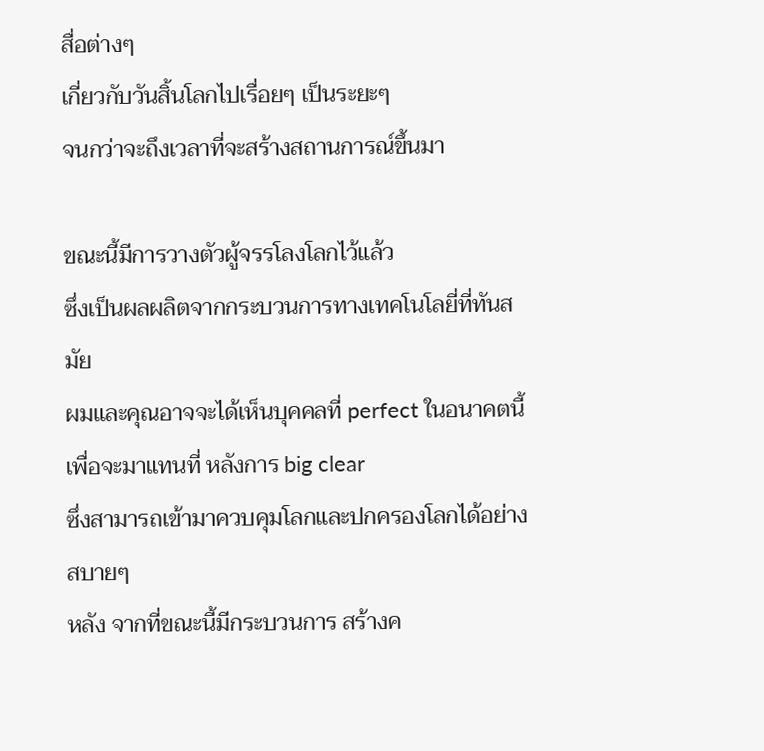สื่อต่างๆ
เกี่ยวกับวันสิ้นโลกไปเรื่อยๆ เป็นระยะๆ
จนกว่าจะถึงเวลาที่จะสร้างสถานการณ์ขึ้นมา

ขณะนี้มีการวางตัวผู้จรรโลงโลกไว้แล้ว
ซึ่งเป็นผลผลิตจากกระบวนการทางเทคโนโลยี่ที่ทันสมัย
ผมและคุณอาจจะได้เห็นบุคคลที่ perfect ในอนาคตนี้
เพื่อจะมาแทนที่ หลังการ big clear
ซึ่งสามารถเข้ามาควบคุมโลกและปกครองโลกได้อย่างสบายๆ
หลัง จากที่ขณะนี้มีกระบวนการ สร้างค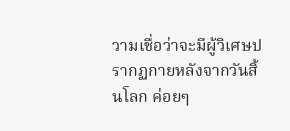วามเชื่อว่าจะมีผู้วิเศษปรากฏกายหลังจากวันสิ้นโลก ค่อยๆ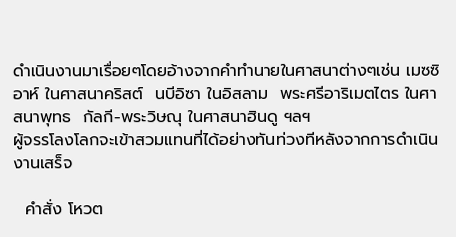ดําเนินงานมาเรื่อยๆโดยอ้างจากคําทํานายในศาสนาต่างๆเช่น เมซซิอาห์ ในศาสนาคริสต์  นบีอิซา ในอิสลาม  พระศรีอาริเมตไตร ในศาสนาพุทธ  กัลกี-พระวิษณุ ในศาสนาฮินดู ฯลฯ
ผู้จรรโลงโลกจะเข้าสวมแทนที่ได้อย่างทันท่วงทีหลังจากการดําเนินงานเสร็จ

  คำสั่ง โหวต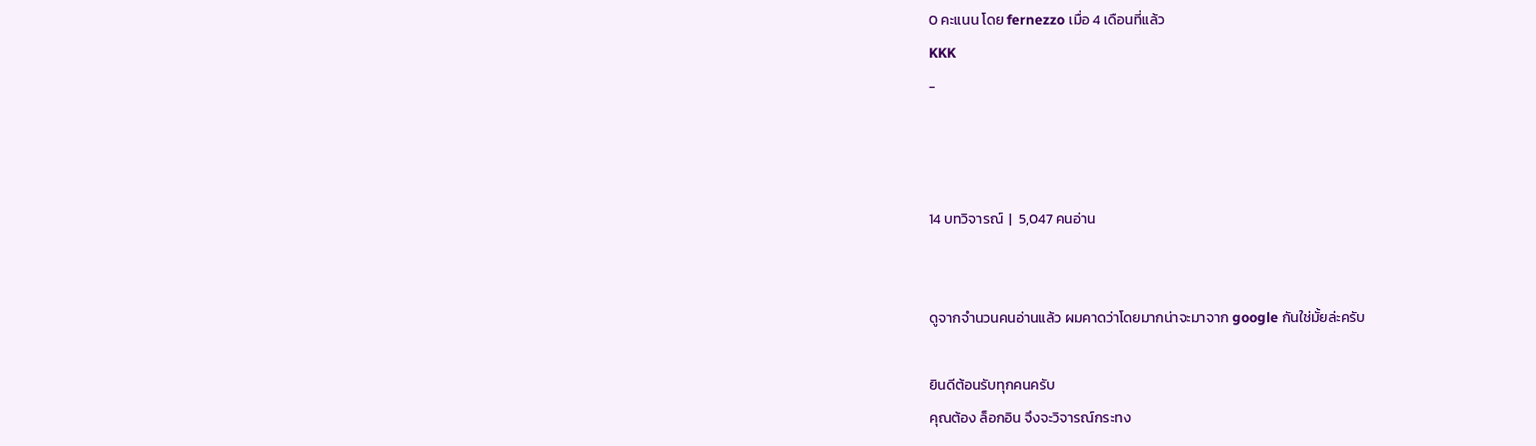0 คะแนน โดย fernezzo เมื่อ 4 เดือนที่แล้ว
KKK
-



14 บทวิจารณ์  |  5,047 คนอ่าน


ดูจากจำนวนคนอ่านแล้ว ผมคาดว่าโดยมากน่าจะมาจาก google กันใช่มั้ยล่ะครับ

ยินดีต้อนรับทุกคนครับ
คุณต้อง ล็อกอิน จึงจะวิจารณ์กระทง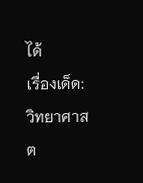ได้
เรื่องเด็ด: วิทยาศาสต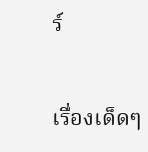ร์


เรื่องเด็ดๆ